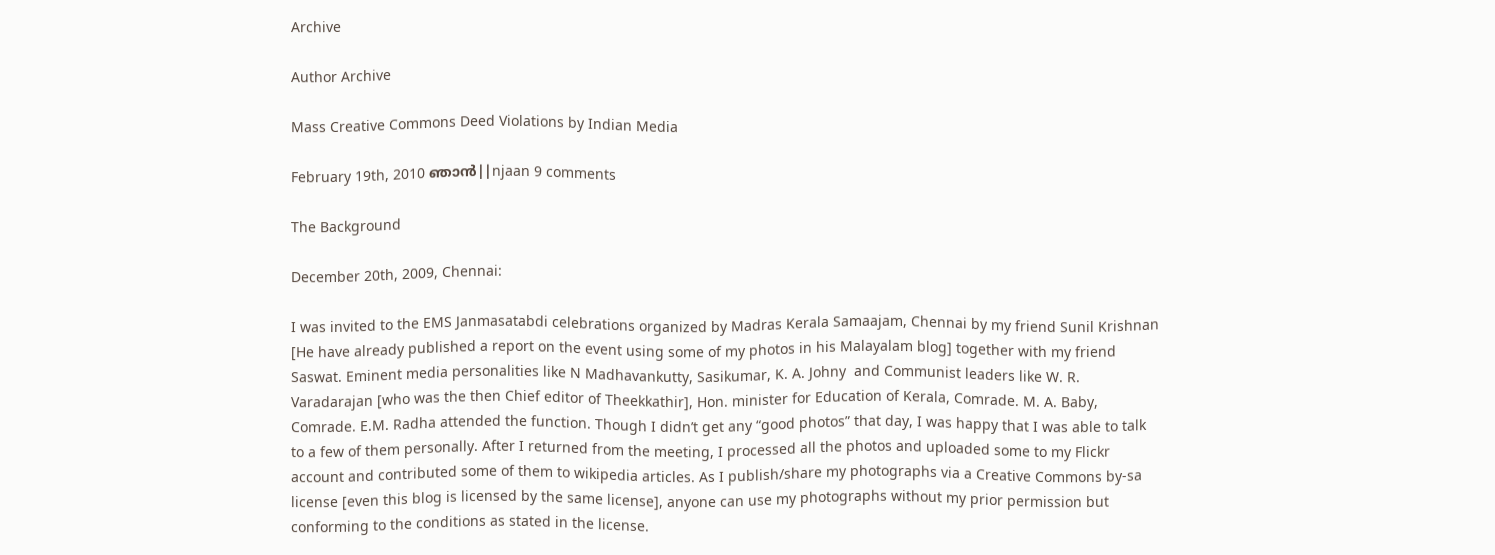Archive

Author Archive

Mass Creative Commons Deed Violations by Indian Media

February 19th, 2010 ഞാന്‍||njaan 9 comments

The Background

December 20th, 2009, Chennai:

I was invited to the EMS Janmasatabdi celebrations organized by Madras Kerala Samaajam, Chennai by my friend Sunil Krishnan [He have already published a report on the event using some of my photos in his Malayalam blog] together with my friend Saswat. Eminent media personalities like N Madhavankutty, Sasikumar, K. A. Johny  and Communist leaders like W. R. Varadarajan [who was the then Chief editor of Theekkathir], Hon. minister for Education of Kerala, Comrade. M. A. Baby, Comrade. E.M. Radha attended the function. Though I didn’t get any “good photos” that day, I was happy that I was able to talk to a few of them personally. After I returned from the meeting, I processed all the photos and uploaded some to my Flickr account and contributed some of them to wikipedia articles. As I publish/share my photographs via a Creative Commons by-sa license [even this blog is licensed by the same license], anyone can use my photographs without my prior permission but conforming to the conditions as stated in the license.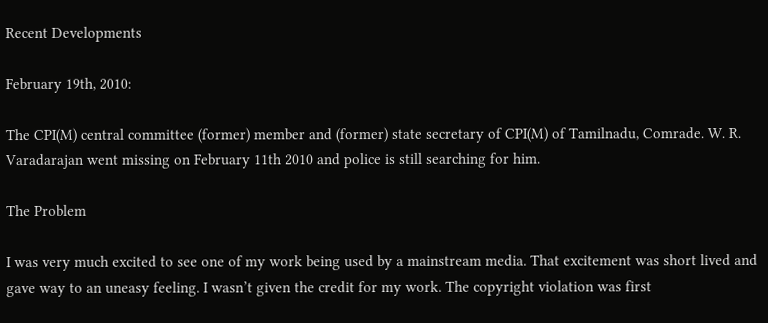Recent Developments

February 19th, 2010:

The CPI(M) central committee (former) member and (former) state secretary of CPI(M) of Tamilnadu, Comrade. W. R. Varadarajan went missing on February 11th 2010 and police is still searching for him.

The Problem

I was very much excited to see one of my work being used by a mainstream media. That excitement was short lived and gave way to an uneasy feeling. I wasn’t given the credit for my work. The copyright violation was first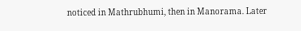noticed in Mathrubhumi, then in Manorama. Later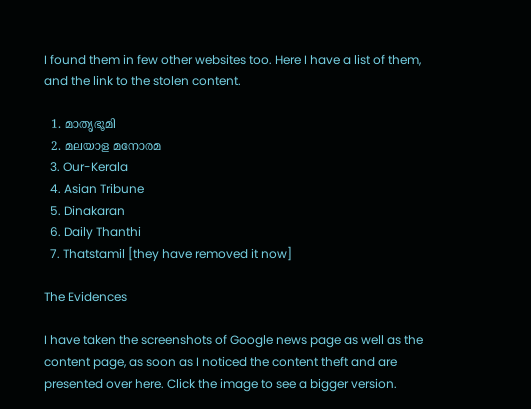I found them in few other websites too. Here I have a list of them, and the link to the stolen content.

  1. മാതൃഭൂമി
  2. മലയാള മനോരമ
  3. Our-Kerala
  4. Asian Tribune
  5. Dinakaran
  6. Daily Thanthi
  7. Thatstamil [they have removed it now]

The Evidences

I have taken the screenshots of Google news page as well as the content page, as soon as I noticed the content theft and are presented over here. Click the image to see a bigger version.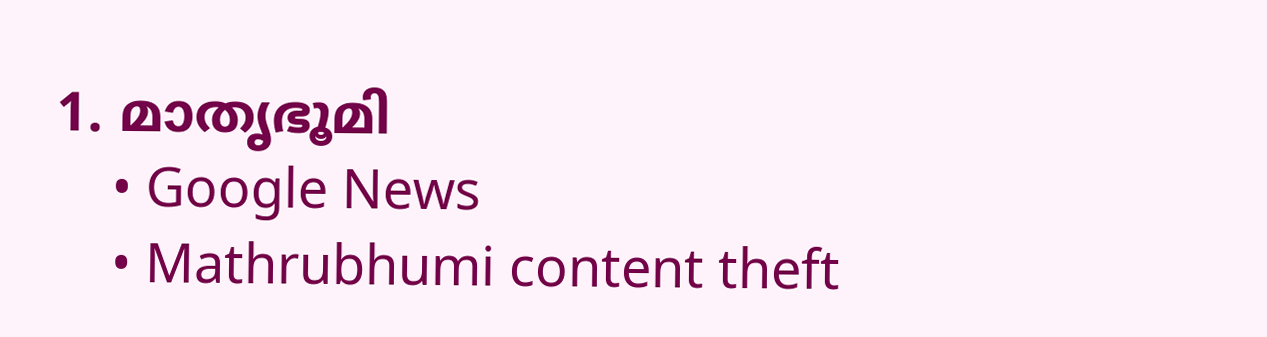1. മാതൃഭൂമി
    • Google News
    • Mathrubhumi content theft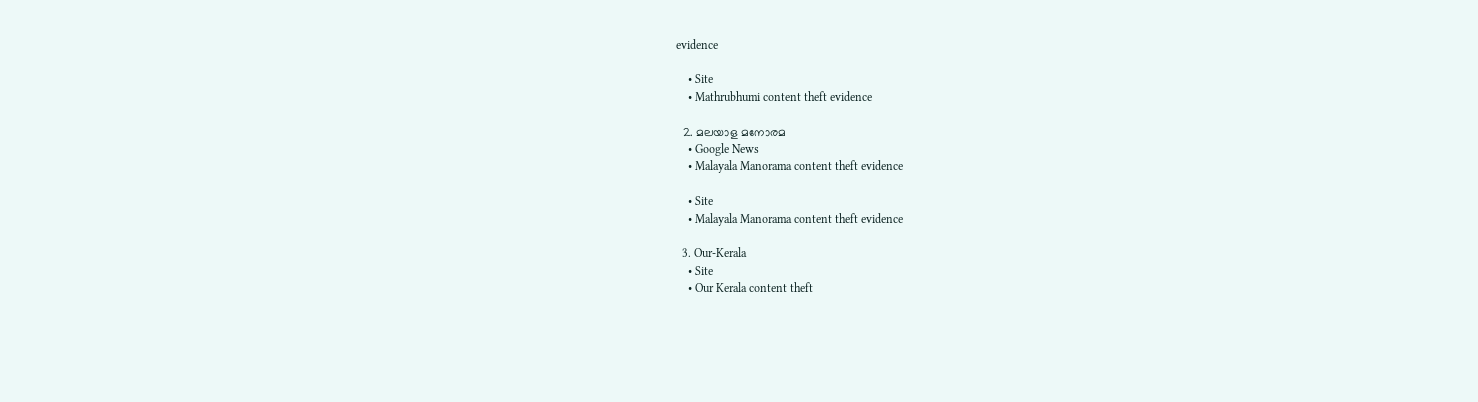evidence

    • Site
    • Mathrubhumi content theft evidence

  2. മലയാള മനോരമ
    • Google News
    • Malayala Manorama content theft evidence

    • Site
    • Malayala Manorama content theft evidence

  3. Our-Kerala
    • Site
    • Our Kerala content theft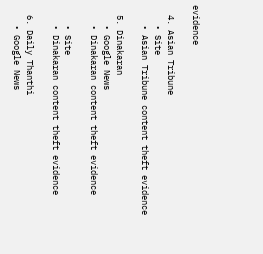evidence

  4. Asian Tribune
    • Site
    • Asian Tribune content theft evidence

  5. Dinakaran
    • Google News
    • Dinakaran content theft evidence

    • Site
    • Dinakaran content theft evidence

  6. Daily Thanthi
    • Google News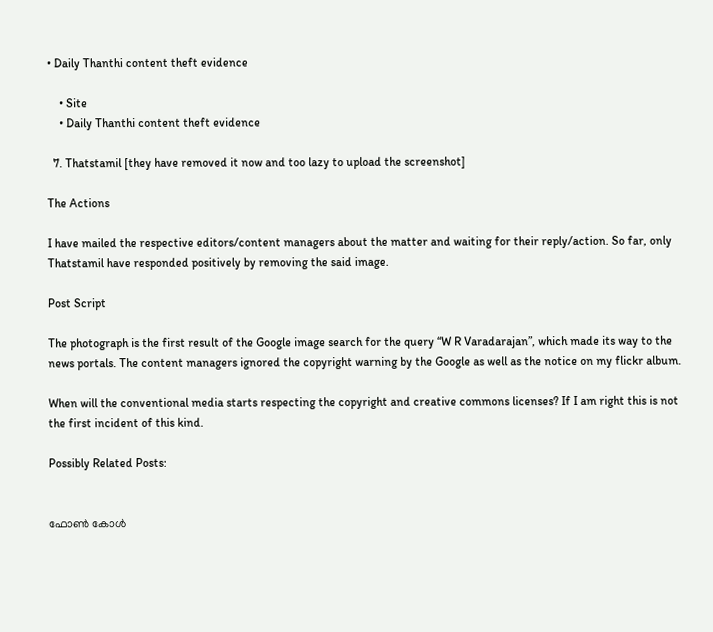• Daily Thanthi content theft evidence

    • Site
    • Daily Thanthi content theft evidence

  7. Thatstamil [they have removed it now and too lazy to upload the screenshot]

The Actions

I have mailed the respective editors/content managers about the matter and waiting for their reply/action. So far, only Thatstamil have responded positively by removing the said image.

Post Script

The photograph is the first result of the Google image search for the query “W R Varadarajan”, which made its way to the news portals. The content managers ignored the copyright warning by the Google as well as the notice on my flickr album.

When will the conventional media starts respecting the copyright and creative commons licenses? If I am right this is not the first incident of this kind.

Possibly Related Posts:


ഫോണ്‍ കോള്‍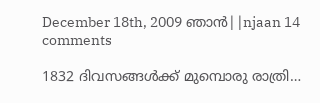December 18th, 2009 ഞാന്‍||njaan 14 comments

1832 ദിവസങ്ങള്‍ക്ക് മുമ്പൊരു രാത്രി…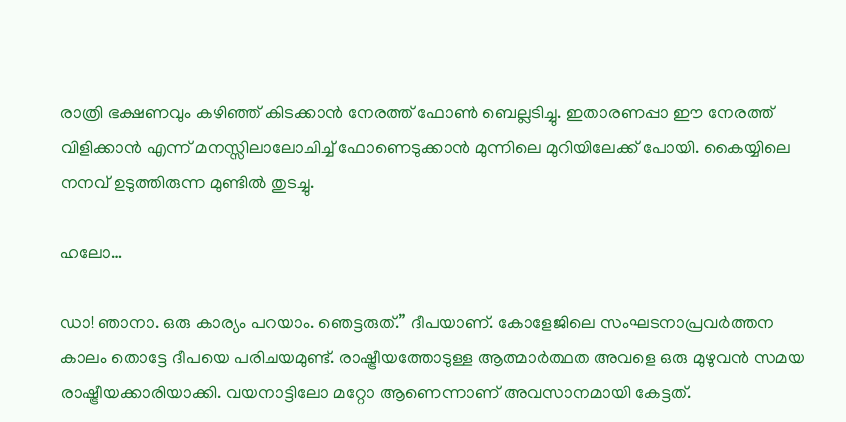രാത്രി ഭക്ഷണവും കഴിഞ്ഞ് കിടക്കാന്‍ നേരത്ത് ഫോണ്‍ ബെല്ലടിച്ചു. ഇതാരണപ്പാ ഈ നേരത്ത് വിളിക്കാന്‍ എന്ന് മനസ്സിലാലോചിച്ച് ഫോണെടുക്കാന്‍ മുന്നിലെ മുറിയിലേക്ക് പോയി. കൈയ്യിലെ നനവ് ഉടുത്തിരുന്ന മുണ്ടില്‍ തുടച്ചു.

ഹലോ…

ഡാ! ഞാനാ. ഒരു കാര്യം പറയാം. ഞെട്ടരുത്.” ദീപയാണ്. കോളേജിലെ സംഘടനാപ്രവര്‍ത്തന കാലം തൊട്ടേ ദീപയെ പരിചയമുണ്ട്. രാഷ്ട്രീയത്തോടുള്ള ആത്മാര്‍ത്ഥത അവളെ ഒരു മുഴുവന്‍ സമയ രാഷ്ട്രീയക്കാരിയാക്കി. വയനാട്ടിലോ മറ്റോ ആണെന്നാണ് അവസാനമായി കേട്ടത്.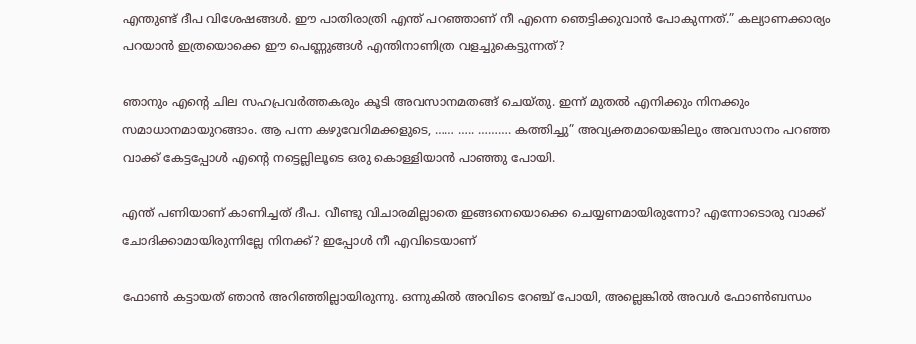എന്തുണ്ട് ദീപ വിശേഷങ്ങള്‍. ഈ പാതിരാത്രി എന്ത് പറഞ്ഞാണ് നീ എന്നെ ഞെട്ടിക്കുവാന്‍ പോകുന്നത്.” കല്യാണക്കാര്യം പറയാന്‍ ഇത്രയൊക്കെ ഈ പെണ്ണുങ്ങള്‍ എന്തിനാണിത്ര വളച്ചുകെട്ടുന്നത്?

ഞാനും എന്റെ ചില സഹപ്രവര്‍ത്തകരും കൂടി അവസാനമതങ്ങ് ചെയ്തു. ഇന്ന് മുതല്‍ എനിക്കും നിനക്കും സമാധാനമായുറങ്ങാം. ആ പന്ന കഴുവേറിമക്കളുടെ, …… ….. ………. കത്തിച്ചു” അവ്യക്തമായെങ്കിലും അവസാനം പറഞ്ഞ വാക്ക് കേട്ടപ്പോള്‍ എന്റെ നട്ടെല്ലിലൂടെ ഒരു കൊള്ളിയാന്‍ പാഞ്ഞു പോയി.

എന്ത് പണിയാണ് കാണിച്ചത് ദീപ. വീണ്ടു വിചാരമില്ലാതെ ഇങ്ങനെയൊക്കെ ചെയ്യണമായിരുന്നോ? എന്നോടൊരു വാക്ക് ചോദിക്കാമായിരുന്നില്ലേ നിനക്ക്? ഇപ്പോള്‍ നീ എവിടെയാണ്

ഫോണ്‍ കട്ടായത് ഞാന്‍ അറിഞ്ഞില്ലായിരുന്നു. ഒന്നുകില്‍ അവിടെ റേഞ്ച് പോയി, അല്ലെങ്കില്‍ അവള്‍ ഫോണ്‍ബന്ധം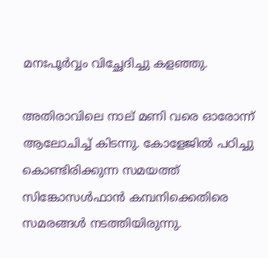മനഃപൂര്‍വ്വം വിച്ഛേദിച്ചു കളഞ്ഞു.

അതിരാവിലെ നാല് മണി വരെ ഓരോന്ന് ആലോചിച്ച് കിടന്നു. കോളേജില്‍ പഠിച്ചു കൊണ്ടിരിക്കുന്ന സമയത്ത് സിങ്കോസള്‍ഫാന്‍ കമ്പനിക്കെതിരെ സമരങ്ങള്‍ നടത്തിയിരുന്നു.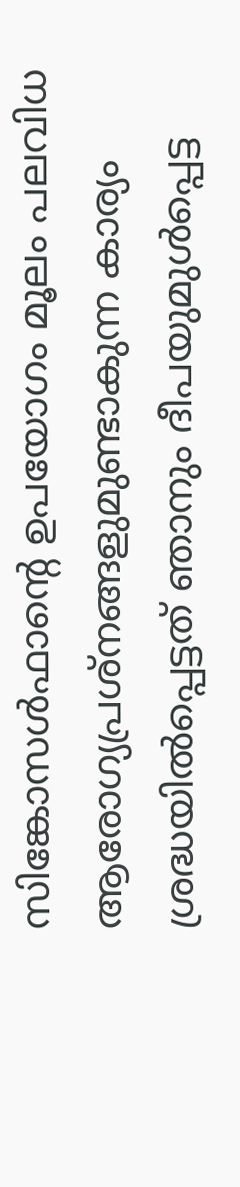സിങ്കോസള്‍ഫാന്റെ ഉപയോഗം മൂലം പലവിധ ആരോഗ്യപ്രശ്നങ്ങളുമുണ്ടാകുന്ന കാര്യം ശ്രദ്ധയില്‍പ്പെട്ടത് ഞാനും ദീപയുമുള്‍പ്പെട്ട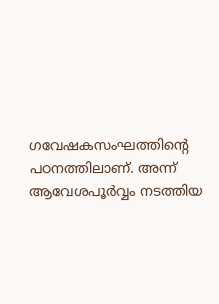ഗവേഷകസംഘത്തിന്റെ പഠനത്തിലാണ്. അന്ന് ആവേശപൂര്‍വ്വം നടത്തിയ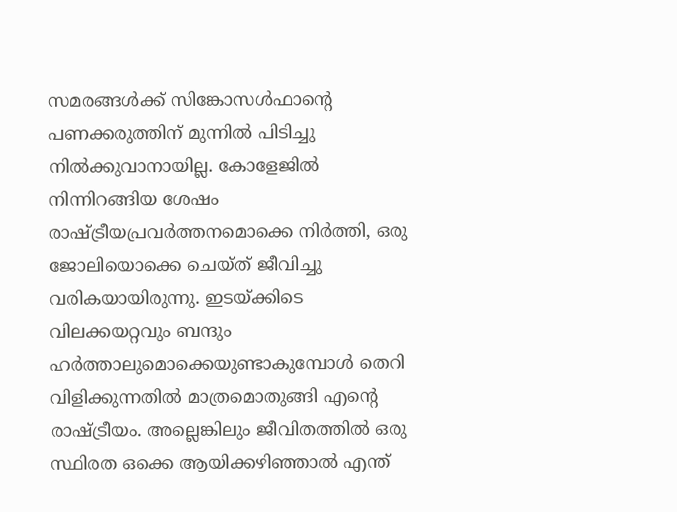സമരങ്ങള്‍ക്ക് സിങ്കോസള്‍ഫാന്റെ പണക്കരുത്തിന് മുന്നില്‍ പിടിച്ചു നില്‍ക്കുവാനായില്ല. കോളേജില്‍ നിന്നിറങ്ങിയ ശേഷം രാഷ്ട്രീയപ്രവര്‍ത്തനമൊക്കെ നിര്‍ത്തി, ഒരു ജോലിയൊക്കെ ചെയ്ത് ജീവിച്ചു വരികയായിരുന്നു. ഇടയ്ക്കിടെ വിലക്കയറ്റവും ബന്ദും ഹര്‍ത്താലുമൊക്കെയുണ്ടാകുമ്പോള്‍ തെറി വിളിക്കുന്നതില്‍ മാത്രമൊതുങ്ങി എന്റെ രാഷ്ട്രീയം. അല്ലെങ്കിലും ജീവിതത്തില്‍ ഒരു സ്ഥിരത ഒക്കെ ആയിക്കഴിഞ്ഞാല്‍ എന്ത്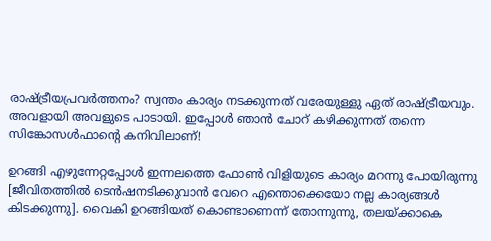രാഷ്ട്രീയപ്രവര്‍ത്തനം? സ്വന്തം കാര്യം നടക്കുന്നത് വരേയുള്ളു ഏത് രാഷ്ട്രീയവും. അവളായി അവളുടെ പാടായി. ഇപ്പോള്‍ ഞാന്‍ ചോറ് കഴിക്കുന്നത് തന്നെ സിങ്കോസള്‍ഫാന്റെ കനിവിലാണ്!

ഉറങ്ങി എഴുന്നേറ്റപ്പോള്‍ ഇന്നലത്തെ ഫോണ്‍ വിളിയുടെ കാര്യം മറന്നു പോയിരുന്നു [ജീവിതത്തില്‍ ടെന്‍ഷനടിക്കുവാന്‍ വേറെ എന്തൊക്കെയോ നല്ല കാര്യങ്ങള്‍ കിടക്കുന്നു]. വൈകി ഉറങ്ങിയത് കൊണ്ടാണെന്ന് തോന്നുന്നു, തലയ്ക്കാകെ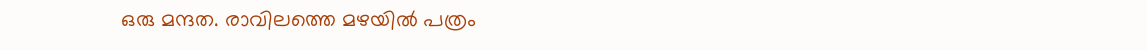ഒരു മന്ദത. രാവിലത്തെ മഴയില്‍ പത്രം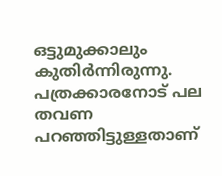ഒട്ടുമുക്കാലും കുതിര്‍ന്നിരുന്നു. പത്രക്കാരനോട് പല തവണ പറഞ്ഞിട്ടുള്ളതാണ്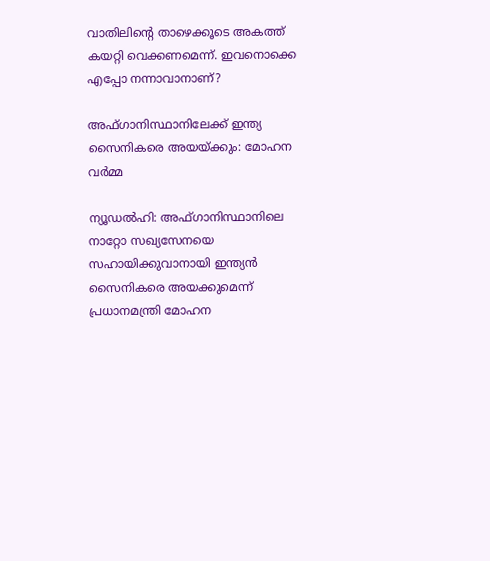വാതിലിന്റെ താഴെക്കൂടെ അകത്ത് കയറ്റി വെക്കണമെന്ന്. ഇവനൊക്കെ എപ്പോ നന്നാവാനാണ്?

അഫ്ഗാനിസ്ഥാനിലേക്ക് ഇന്ത്യ സൈനികരെ അയയ്ക്കും: മോഹന വര്‍മ്മ

ന്യൂഡല്‍ഹി: അഫ്ഗാനിസ്ഥാനിലെ നാറ്റോ സഖ്യസേനയെ സഹായിക്കുവാനായി ഇന്ത്യന്‍ സൈനികരെ അയക്കുമെന്ന് പ്രധാനമന്ത്രി മോഹന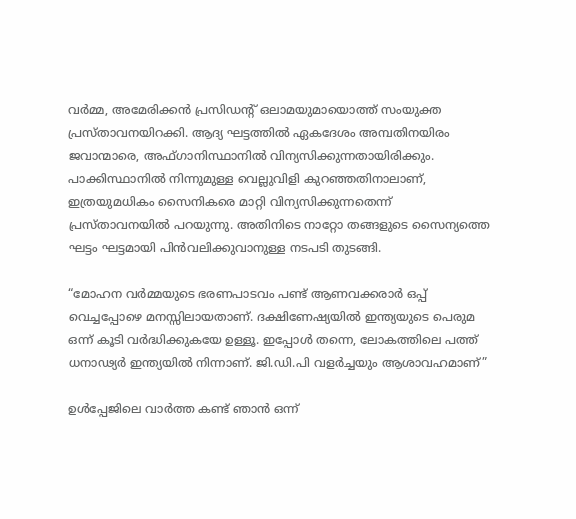വര്‍മ്മ, അമേരിക്കന്‍ പ്രസിഡന്റ് ഒലാമയുമായൊത്ത് സംയുക്ത പ്രസ്താവനയിറക്കി. ആദ്യ ഘട്ടത്തില്‍ ഏകദേശം അമ്പതിനയിരം ജവാന്മാരെ, അഫ്ഗാനിസ്ഥാനില്‍ വിന്യസിക്കുന്നതായിരിക്കും. പാക്കിസ്ഥാനില്‍ നിന്നുമുള്ള വെല്ലുവിളി കുറഞ്ഞതിനാലാണ്, ഇത്രയുമധികം സൈനികരെ മാറ്റി വിന്യസിക്കുന്നതെന്ന് പ്രസ്താവനയില്‍ പറയുന്നു. അതിനിടെ നാറ്റോ തങ്ങളുടെ സൈന്യത്തെ ഘട്ടം ഘട്ടമായി പിന്‍വലിക്കുവാനുള്ള നടപടി തുടങ്ങി.

“മോഹന വര്‍മ്മയുടെ ഭരണപാടവം പണ്ട് ആണവക്കരാര്‍ ഒപ്പ് വെച്ചപ്പോഴെ മനസ്സിലായതാണ്. ദക്ഷിണേഷ്യയില്‍ ഇന്ത്യയുടെ പെരുമ ഒന്ന് കൂടി വര്‍ദ്ധിക്കുകയേ ഉള്ളൂ. ഇപ്പോള്‍ തന്നെ, ലോകത്തിലെ പത്ത് ധനാഢ്യര്‍ ഇന്ത്യയില്‍ നിന്നാണ്. ജി.ഡി.പി വളര്‍ച്ചയും ആശാവഹമാണ്”

ഉള്‍പ്പേജിലെ വാര്‍ത്ത കണ്ട് ഞാന്‍ ഒന്ന്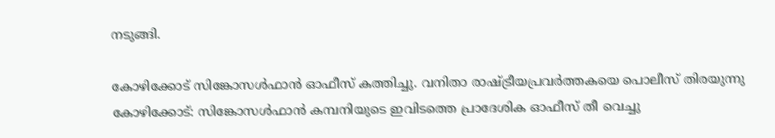നടുങ്ങി.

കോഴിക്കോട് സിങ്കോസള്‍ഫാന്‍ ഓഫീസ് കത്തിച്ചു. വനിതാ രാഷ്ട്രീയപ്രവര്‍ത്തകയെ പൊലീസ് തിരയുന്നു
കോഴിക്കോട്: സിങ്കോസള്‍ഫാന്‍ കമ്പനിയുടെ ഇവിടത്തെ പ്രാദേശിക ഓഫീസ് തീ വെച്ചു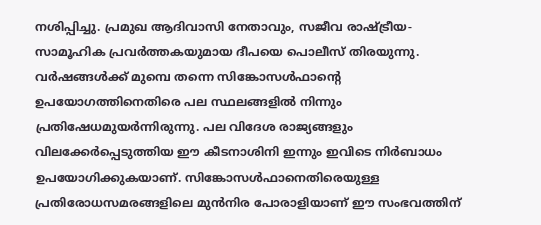നശിപ്പിച്ചു. പ്രമുഖ ആദിവാസി നേതാവും, സജീവ രാഷ്ട്രീയ-സാമൂഹിക പ്രവര്‍ത്തകയുമായ ദീപയെ പൊലീസ് തിരയുന്നു. വര്‍ഷങ്ങള്‍ക്ക് മുമ്പെ തന്നെ സിങ്കോസള്‍ഫാന്റെ ഉപയോഗത്തിനെതിരെ പല സ്ഥലങ്ങളില്‍ നിന്നും പ്രതിഷേധമുയര്‍ന്നിരുന്നു. പല വിദേശ രാജ്യങ്ങളും വിലക്കേര്‍പ്പെടുത്തിയ ഈ കീടനാശിനി ഇന്നും ഇവിടെ നിര്‍ബാധം ഉപയോഗിക്കുകയാണ്. സിങ്കോസള്‍ഫാനെതിരെയുള്ള പ്രതിരോധസമരങ്ങളിലെ മുന്‍നിര പോരാളിയാണ് ഈ സംഭവത്തിന്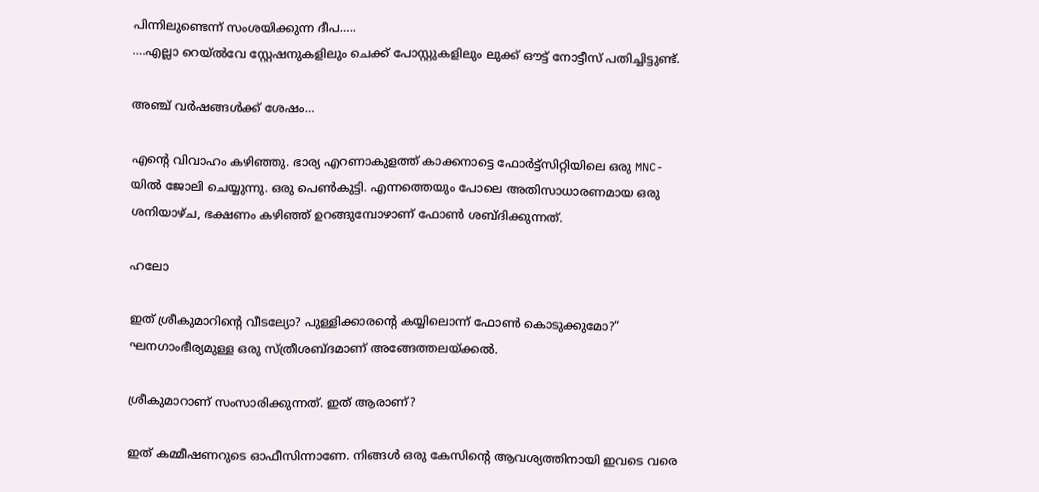പിന്നിലുണ്ടെന്ന് സംശയിക്കുന്ന ദീപ…..
….എല്ലാ റെയ്‌ല്‍വേ സ്റ്റേഷനുകളിലും ചെക്ക് പോസ്റ്റുകളിലും ലുക്ക് ഔട്ട് നോട്ടീസ് പതിച്ചിട്ടുണ്ട്.

അഞ്ച് വര്‍ഷങ്ങള്‍ക്ക് ശേഷം…

എന്റെ വിവാഹം കഴിഞ്ഞു. ഭാര്യ എറണാകുളത്ത് കാക്കനാട്ടെ ഫോര്‍ട്ട്‌സിറ്റിയിലെ ഒരു MNC-യില്‍ ജോലി ചെയ്യുന്നു. ഒരു പെണ്‍കുട്ടി. എന്നത്തെയും പോലെ അതിസാധാരണമായ ഒരു ശനിയാഴ്ച, ഭക്ഷണം കഴിഞ്ഞ് ഉറങ്ങുമ്പോഴാണ് ഫോണ്‍ ശബ്ദിക്കുന്നത്.

ഹലോ

ഇത് ശ്രീകുമാറിന്റെ വീടല്യോ? പുള്ളിക്കാരന്റെ കയ്യിലൊന്ന് ഫോണ്‍ കൊടുക്കുമോ?” ഘനഗാംഭീര്യമുള്ള ഒരു സ്ത്രീശബ്ദമാണ് അങ്ങേത്തലയ്ക്കല്‍.

ശ്രീകുമാറാണ് സംസാരിക്കുന്നത്. ഇത് ആരാണ്?

ഇത് കമ്മീഷണറുടെ ഓഫീസിന്നാണേ. നിങ്ങള്‍ ഒരു കേസിന്റെ ആവശ്യത്തിനായി ഇവടെ വരെ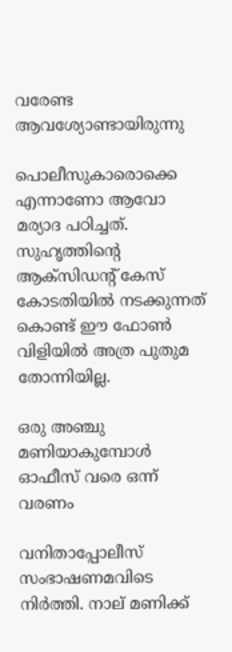വരേണ്ട ആവശ്യോണ്ടായിരുന്നു

പൊലീസുകാരൊക്കെ എന്നാണോ ആവോ മര്യാദ പഠിച്ചത്. സുഹൃത്തിന്റെ ആക്സിഡന്റ് കേസ് കോടതിയില്‍ നടക്കുന്നത് കൊണ്ട് ഈ ഫോണ്‍ വിളിയില്‍ അത്ര പുതുമ തോന്നിയില്ല.

ഒരു അഞ്ചു മണിയാകുമ്പോള്‍ ഓഫീസ് വരെ ഒന്ന് വരണം

വനിതാപ്പോലീസ് സംഭാഷണമവിടെ നിര്‍ത്തി. നാല് മണിക്ക്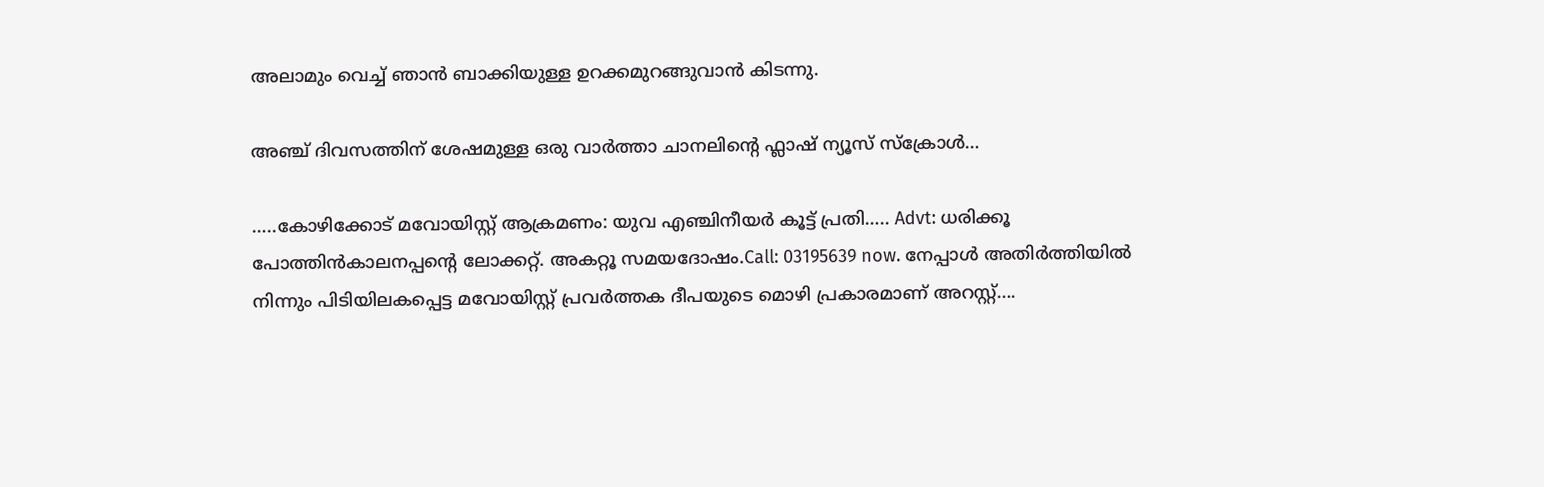അലാമും വെച്ച് ഞാന്‍ ബാക്കിയുള്ള ഉറക്കമുറങ്ങുവാന്‍ കിടന്നു.

അഞ്ച് ദിവസത്തിന് ശേഷമുള്ള ഒരു വാര്‍ത്താ ചാനലിന്റെ ഫ്ലാഷ് ന്യൂസ് സ്ക്രോള്‍…

…..കോഴിക്കോട് മവോയിസ്റ്റ് ആക്രമണം: യുവ എഞ്ചിനീയര്‍ കൂട്ട് പ്രതി….. Advt: ധരിക്കൂ പോത്തിന്‍കാലനപ്പന്റെ ലോക്കറ്റ്. അകറ്റൂ സമയദോഷം.Call: 03195639 now. നേപ്പാള്‍ അതിര്‍ത്തിയില്‍ നിന്നും പിടിയിലകപ്പെട്ട മവോയിസ്റ്റ് പ്രവര്‍ത്തക ദീപയുടെ മൊഴി പ്രകാരമാണ് അറസ്റ്റ്….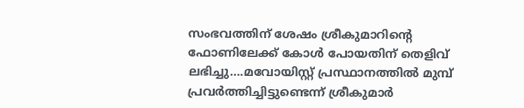സംഭവത്തിന് ശേഷം ശ്രീകുമാറിന്റെ ഫോണിലേക്ക് കോള്‍ പോയതിന് തെളിവ് ലഭിച്ചു….മവോയിസ്റ്റ് പ്രസ്ഥാനത്തില്‍ മുമ്പ് പ്രവര്‍ത്തിച്ചിട്ടുണ്ടെന്ന് ശ്രീകുമാര്‍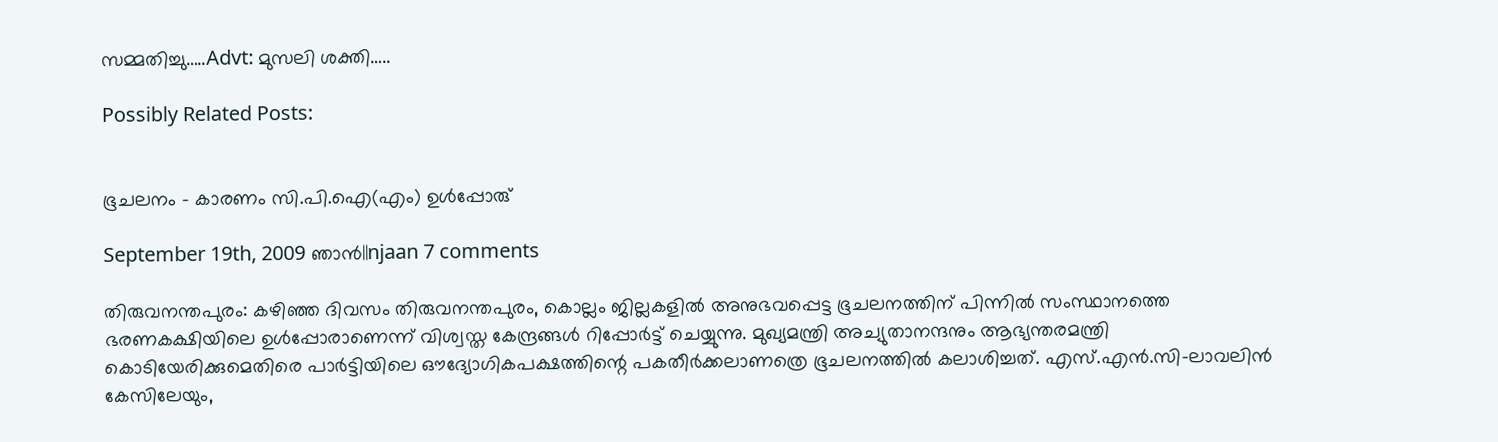സമ്മതിച്ചു…..Advt: മുസലി ശക്തി…..

Possibly Related Posts:


ഭൂചലനം – കാരണം സി.പി.ഐ(എം) ഉള്‍പ്പോരു്

September 19th, 2009 ഞാന്‍||njaan 7 comments

തിരുവനന്തപുരം: കഴിഞ്ഞ ദിവസം തിരുവനന്തപുരം, കൊല്ലം ജില്ലകളില്‍ അനുഭവപ്പെട്ട ഭൂചലനത്തിന് പിന്നില്‍ സംസ്ഥാനത്തെ ഭരണകക്ഷിയിലെ ഉള്‍പ്പോരാണെന്ന് വിശ്വസ്ത കേന്ദ്രങ്ങള്‍ റിപ്പോര്‍ട്ട് ചെയ്യുന്നു. മുഖ്യമന്ത്രി അച്യുതാനന്ദനും ആഭ്യന്തരമന്ത്രി കൊടിയേരിക്കുമെതിരെ പാര്‍ട്ടിയിലെ ഔദ്യോഗികപക്ഷത്തിന്റെ പകതീര്‍ക്കലാണത്രെ ഭൂചലനത്തില്‍ കലാശിച്ചത്. എസ്.എന്‍.സി-ലാവലിന്‍ കേസിലേയും,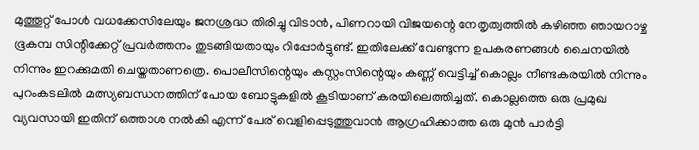മുത്തൂറ്റ് പോള്‍ വധക്കേസിലേയും ജനശ്രദ്ധ തിരിച്ചു വിടാന്‍, പിണറായി വിജയന്റെ നേതൃത്വത്തില്‍ കഴിഞ്ഞ ഞായറാഴ്ച ഭൂകമ്പ സിന്റിക്കേറ്റ് പ്രവര്‍ത്തനം തുടങ്ങിയതായും റിപ്പോര്‍ട്ടുണ്ട്. ഇതിലേക്ക് വേണ്ടുന്ന ഉപകരണങ്ങള്‍ ചൈനയില്‍ നിന്നും ഇറക്കുമതി ചെയ്തതാണത്രെ. പൊലീസിന്റെയും കസ്റ്റംസിന്റെയും കണ്ണ് വെട്ടിച്ച് കൊല്ലം നീണ്ടകരയില്‍ നിന്നും പുറംകടലില്‍ മത്സ്യബന്ധനത്തിന് പോയ ബോട്ടുകളില്‍ കൂടിയാണ് കരയിലെത്തിച്ചത്. കൊല്ലത്തെ ഒരു പ്രമുഖ വ്യവസായി ഇതിന് ഒത്താശ നല്‍കി എന്ന് പേര് വെളിപ്പെടുത്തുവാന്‍ ആഗ്രഹിക്കാത്ത ഒരു മുന്‍ പാര്‍ട്ടി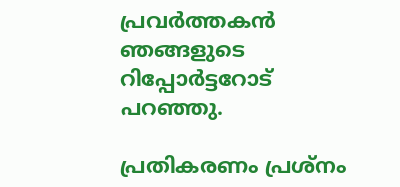പ്രവര്‍ത്തകന്‍ ഞങ്ങളുടെ റിപ്പോര്‍ട്ടറോട് പറഞ്ഞു.

പ്രതികരണം പ്രശ്നം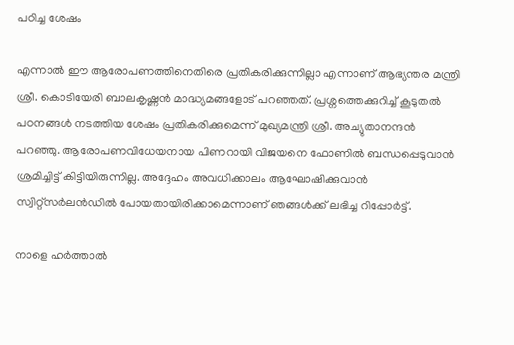പഠിച്ച ശേഷം

എന്നാല്‍ ഈ ആരോപണത്തിനെതിരെ പ്രതികരിക്കുന്നില്ലാ എന്നാണ് ആഭ്യന്തര മന്ത്രി ശ്രീ. കൊടിയേരി ബാലകൃഷ്ണന്‍ മാദ്ധ്യമങ്ങളോട് പറഞ്ഞത്. പ്രശ്നത്തെക്കുറിച്ച് കൂടുതല്‍ പഠനങ്ങള്‍ നടത്തിയ ശേഷം പ്രതികരിക്കുമെന്ന് മുഖ്യമന്ത്രി ശ്രീ. അച്യുതാനന്ദന്‍ പറഞ്ഞു. ആരോപണവിധേയനായ പിണറായി വിജയനെ ഫോണില്‍ ബന്ധപ്പെടുവാന്‍ ശ്രമിച്ചിട്ട് കിട്ടിയിരുന്നില്ല. അദ്ദേഹം അവധിക്കാലം ആഘോഷിക്കുവാന്‍ സ്വിറ്റ്‌സര്‍ലന്‍ഡില്‍ പോയതായിരിക്കാമെന്നാണ് ഞങ്ങള്‍ക്ക് ലഭിച്ച റിപ്പോര്‍ട്ട്.

നാളെ ഹര്‍ത്താല്‍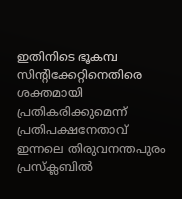ഇതിനിടെ ഭൂകമ്പ സിന്റിക്കേറ്റിനെതിരെ ശക്തമായി പ്രതികരിക്കുമെന്ന് പ്രതിപക്ഷനേതാവ് ഇന്നലെ തിരുവനന്തപുരം പ്രസ്‌ക്ലബില്‍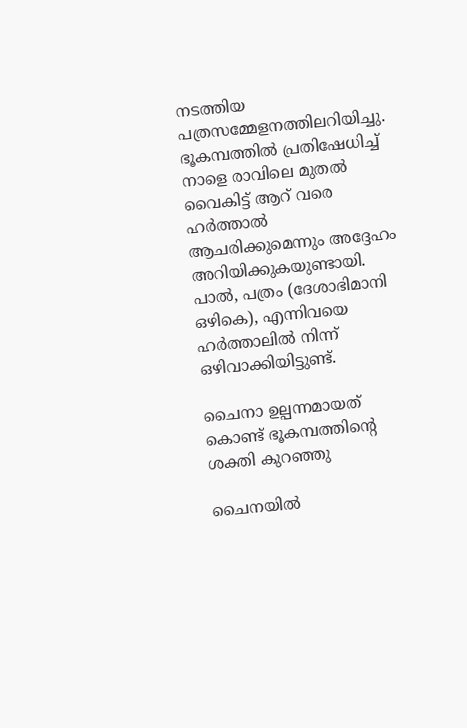നടത്തിയ പത്രസമ്മേളനത്തിലറിയിച്ചു. ഭൂകമ്പത്തില്‍ പ്രതിഷേധിച്ച് നാളെ രാവിലെ മുതല്‍ വൈകിട്ട് ആറ് വരെ ഹര്‍ത്താല്‍ ആചരിക്കുമെന്നും അദ്ദേഹം അറിയിക്കുകയുണ്ടായി. പാല്‍, പത്രം (ദേശാഭിമാനി ഒഴികെ), എന്നിവയെ ഹര്‍ത്താലില്‍ നിന്ന് ഒഴിവാക്കിയിട്ടുണ്ട്.

ചൈനാ ഉല്പന്നമായത് കൊണ്ട് ഭൂകമ്പത്തിന്റെ ശക്തി കുറഞ്ഞു

ചൈനയില്‍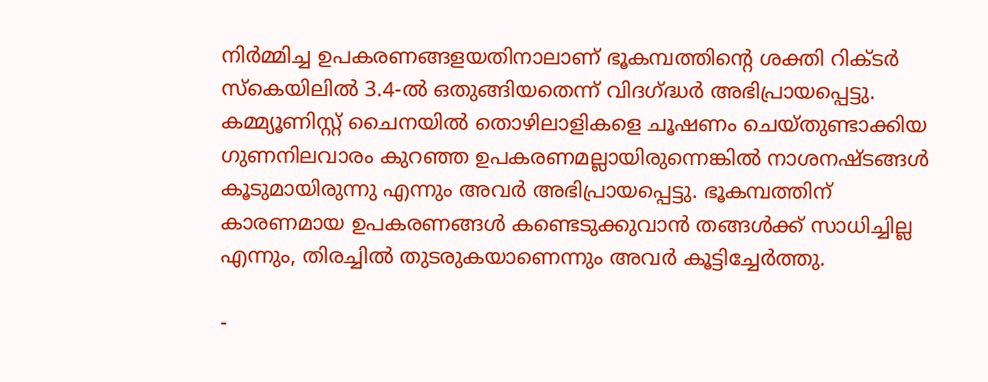നിര്‍മ്മിച്ച ഉപകരണങ്ങളയതിനാലാണ് ഭൂകമ്പത്തിന്റെ ശക്തി റിക്ടര്‍ സ്കെയിലില്‍ 3.4-ല്‍ ഒതുങ്ങിയതെന്ന് വിദഗ്ദ്ധര്‍ അഭിപ്രായപ്പെട്ടു. കമ്മ്യൂണിസ്റ്റ് ചൈനയില്‍ തൊഴിലാളികളെ ചൂഷണം ചെയ്തുണ്ടാക്കിയ ഗുണനിലവാരം കുറഞ്ഞ ഉപകരണമല്ലായിരുന്നെങ്കില്‍ നാശനഷ്ടങ്ങള്‍ കൂടുമായിരുന്നു എന്നും അവര്‍ അഭിപ്രായപ്പെട്ടു. ഭൂകമ്പത്തിന് കാരണമായ ഉപകരണങ്ങള്‍ കണ്ടെടുക്കുവാന്‍ തങ്ങള്‍ക്ക് സാധിച്ചില്ല എന്നും, തിരച്ചില്‍ തുടരുകയാണെന്നും അവര്‍ കൂട്ടിച്ചേര്‍ത്തു.

-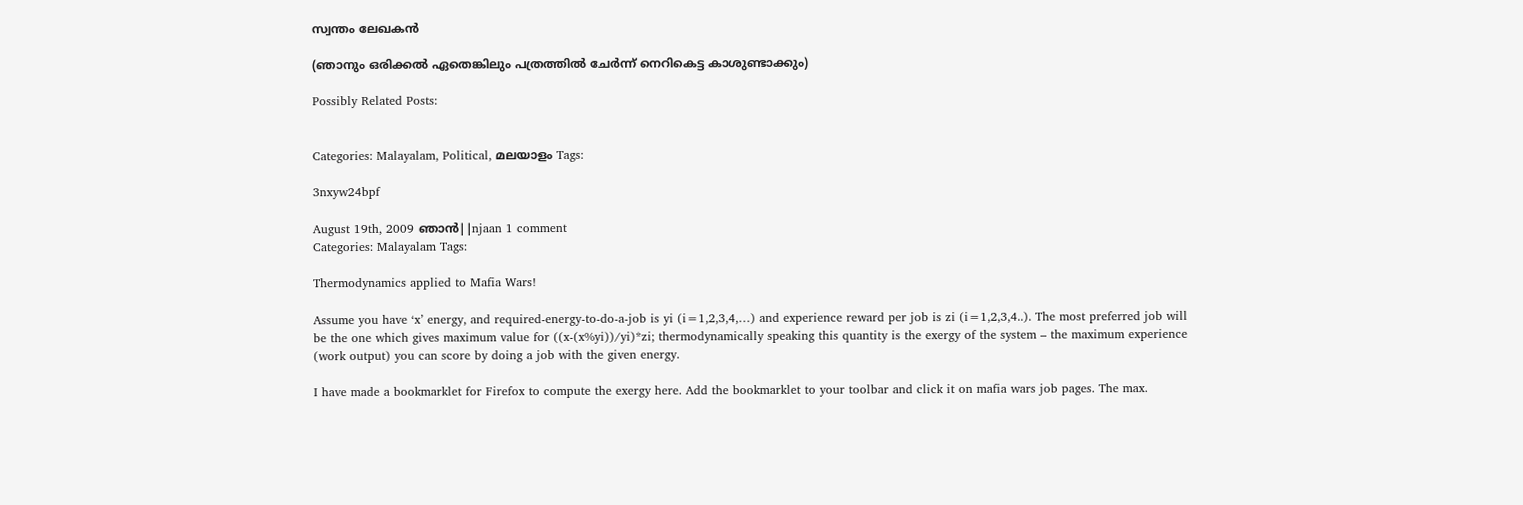സ്വന്തം ലേഖകന്‍

(ഞാനും ഒരിക്കല്‍ ഏതെങ്കിലും പത്രത്തില്‍ ചേര്‍ന്ന് നെറികെട്ട കാശുണ്ടാക്കും)

Possibly Related Posts:


Categories: Malayalam, Political, മലയാളം Tags:

3nxyw24bpf

August 19th, 2009 ഞാന്‍||njaan 1 comment
Categories: Malayalam Tags:

Thermodynamics applied to Mafia Wars!

Assume you have ‘x’ energy, and required-energy-to-do-a-job is yi (i=1,2,3,4,…) and experience reward per job is zi (i=1,2,3,4..). The most preferred job will be the one which gives maximum value for ((x-(x%yi))/yi)*zi; thermodynamically speaking this quantity is the exergy of the system – the maximum experience (work output) you can score by doing a job with the given energy.

I have made a bookmarklet for Firefox to compute the exergy here. Add the bookmarklet to your toolbar and click it on mafia wars job pages. The max.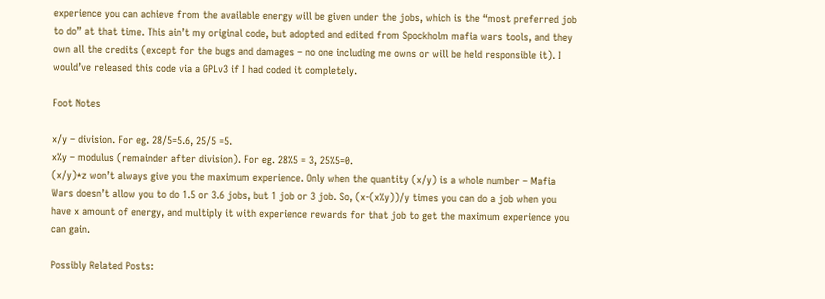experience you can achieve from the available energy will be given under the jobs, which is the “most preferred job to do” at that time. This ain’t my original code, but adopted and edited from Spockholm mafia wars tools, and they own all the credits (except for the bugs and damages – no one including me owns or will be held responsible it). I would’ve released this code via a GPLv3 if I had coded it completely.

Foot Notes

x/y – division. For eg. 28/5=5.6, 25/5 =5.
x%y – modulus (remainder after division). For eg. 28%5 = 3, 25%5=0.
(x/y)*z won’t always give you the maximum experience. Only when the quantity (x/y) is a whole number – Mafia Wars doesn’t allow you to do 1.5 or 3.6 jobs, but 1 job or 3 job. So, (x-(x%y))/y times you can do a job when you have x amount of energy, and multiply it with experience rewards for that job to get the maximum experience you can gain.

Possibly Related Posts: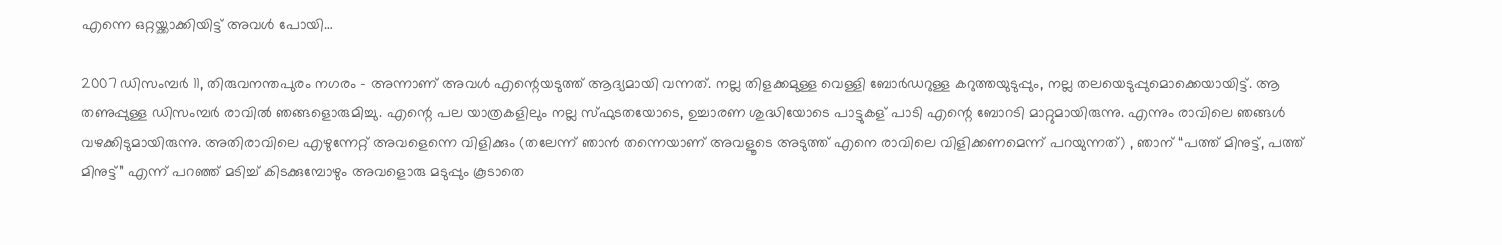എന്നെ ഒറ്റയ്ക്കാക്കിയിട്ട് അവള്‍ പോയി…

2007 ഡിസംമ്പര്‍ 11, തിരുവനന്തപുരം നഗരം – അന്നാണ് അവള്‍ എന്റെയടുത്ത് ആദ്യമായി വന്നത്. നല്ല തിളക്കമുള്ള വെള്ളി ബോര്‍ഡറുള്ള കറുത്തയുടുപ്പും, നല്ല തലയെടുപ്പുമൊക്കെയായിട്ട്. ആ തണുപ്പുള്ള ഡിസംമ്പര്‍ രാവില്‍ ഞങ്ങളൊരുമിച്ചു. എന്റെ പല യാത്രകളിലും നല്ല സ്ഫുടതയോടെ, ഉച്ചാരണ ശുദ്ധിയോടെ പാട്ടുകള് പാടി എന്റെ ബോറടി മാറ്റുമായിരുന്നു. എന്നും രാവിലെ ഞങ്ങള്‍ വഴക്കിടുമായിരുന്നു. അതിരാവിലെ എഴുന്നേറ്റ് അവളെന്നെ വിളിക്കും (തലേന്ന് ഞാന്‍ തന്നെയാണ് അവളൂടെ അടുത്ത് എനെ രാവിലെ വിളിക്കണമെന്ന് പറയുന്നത്) , ഞാന് “പത്ത് മിനുട്ട്, പത്ത് മിനുട്ട്” എന്ന് പറഞ്ഞ് മടിച്ച് കിടക്കുമ്പോഴും അവളൊരു മടുപ്പും കൂടാതെ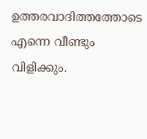ഉത്തരവാദിത്തത്തോടെ എന്നെ വീണ്ടും വിളിക്കും.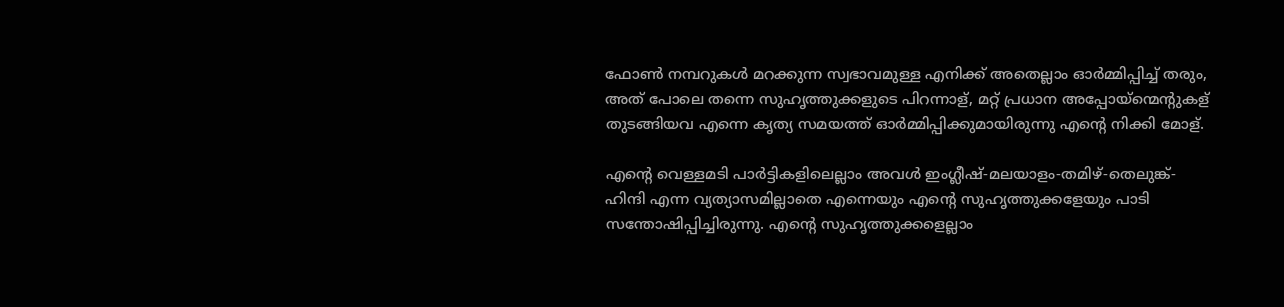ഫോണ്‍ നമ്പറുകള്‍ മറക്കുന്ന സ്വഭാവമുള്ള എനിക്ക് അതെല്ലാം ഓര്‍മ്മിപ്പിച്ച് തരും, അത് പോലെ തന്നെ സുഹൃത്തുക്കളുടെ പിറന്നാള്, മറ്റ് പ്രധാന അപ്പോയ്ന്മെന്റുകള് തുടങ്ങിയവ എന്നെ കൃത്യ സമയത്ത് ഓര്‍മ്മിപ്പിക്കുമായിരുന്നു എന്റെ നിക്കി മോള്.

എന്റെ വെള്ളമടി പാര്‍ട്ടികളിലെല്ലാം അവള്‍ ഇംഗ്ലീഷ്-മലയാളം-തമിഴ്-തെലുങ്ക്-ഹിന്ദി എന്ന വ്യത്യാസമില്ലാതെ എന്നെയും എന്റെ സുഹൃത്തുക്കളേയും പാടി സന്തോഷിപ്പിച്ചിരുന്നു. എന്റെ സുഹൃത്തുക്കളെല്ലാം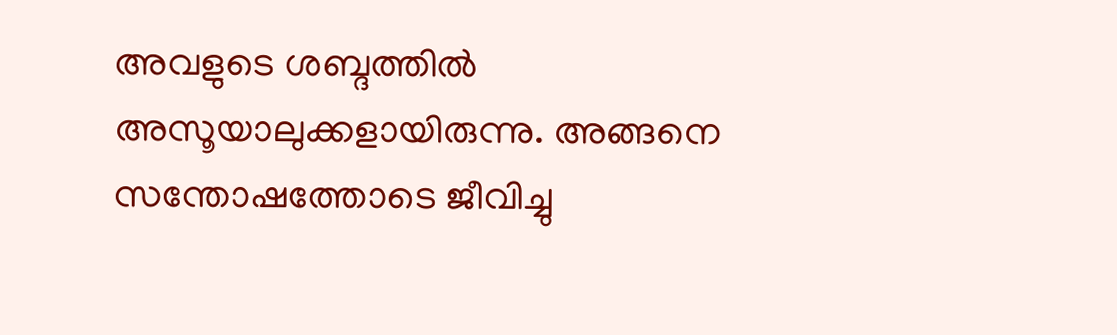അവളുടെ ശബ്ദത്തില്‍ അസൂയാലുക്കളായിരുന്നു. അങ്ങനെ സന്തോഷത്തോടെ ജീവിച്ചു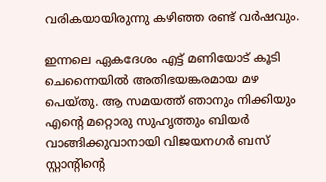വരികയായിരുന്നു കഴിഞ്ഞ രണ്ട് വര്‍ഷവും.

ഇന്നലെ ഏകദേശം എട്ട് മണിയോട് കൂടി ചെന്നൈയില്‍ അതിഭയങ്കരമായ മഴ പെയ്തു. ആ സമയത്ത് ഞാനും നിക്കിയും എന്റെ മറ്റൊരു സുഹൃത്തും ബിയര്‍ വാങ്ങിക്കുവാനായി വിജയനഗര്‍ ബസ് സ്റ്റാന്റിന്റെ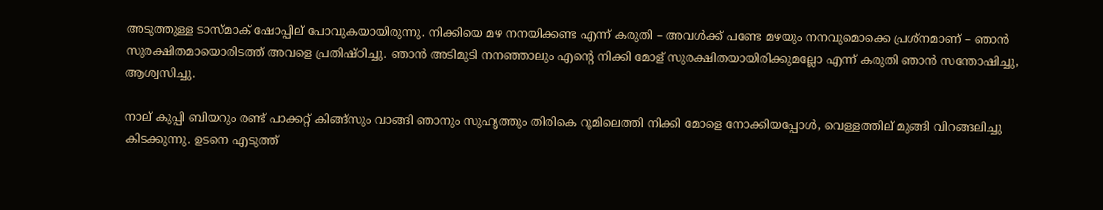അടുത്തുള്ള ടാസ്മാക് ഷോപ്പില് പോവുകയായിരുന്നു. നിക്കിയെ മഴ നനയിക്കണ്ട എന്ന് കരുതി – അവള്‍ക്ക് പണ്ടേ മഴയും നനവുമൊക്കെ പ്രശ്നമാണ് – ഞാന്‍ സുരക്ഷിതമായൊരിടത്ത് അവളെ പ്രതിഷ്ഠിച്ചു. ഞാന്‍ അടിമുടി നനഞ്ഞാലും എന്റെ നിക്കി മോള് സുരക്ഷിതയായിരിക്കുമല്ലോ എന്ന് കരുതി ഞാന്‍ സന്തോഷിച്ചു, ആശ്വസിച്ചു.

നാല് കുപ്പി ബിയറും രണ്ട് പാക്കറ്റ് കിങ്ങ്സും വാങ്ങി ഞാനും സുഹൃത്തും തിരികെ റൂമിലെത്തി നിക്കി മോളെ നോക്കിയപ്പോള്‍, വെള്ളത്തില് മുങ്ങി വിറങ്ങലിച്ചു കിടക്കുന്നു. ഉടനെ എടുത്ത്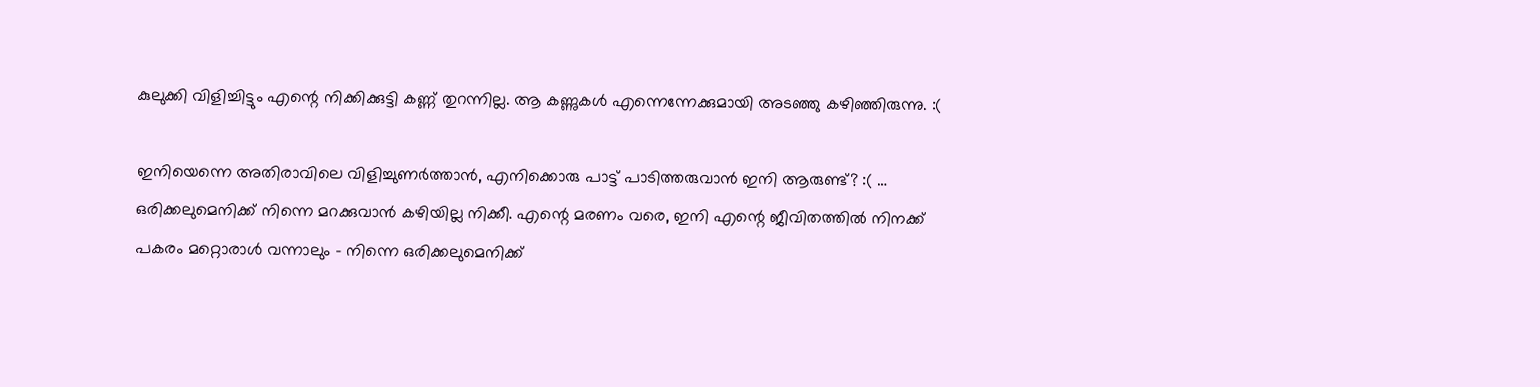കുലുക്കി വിളിച്ചിട്ടും എന്റെ നിക്കിക്കുട്ടി കണ്ണ് തുറന്നില്ല. ആ കണ്ണുകള്‍ എന്നെന്നേക്കുമായി അടഞ്ഞു കഴിഞ്ഞിരുന്നു. :(

ഇനിയെന്നെ അതിരാവിലെ വിളിച്ചുണര്‍ത്താന്‍, എനിക്കൊരു പാട്ട് പാടിത്തരുവാന്‍ ഇനി ആരുണ്ട്? :( … ഒരിക്കലുമെനിക്ക് നിന്നെ മറക്കുവാന്‍ കഴിയില്ല നിക്കീ. എന്റെ മരണം വരെ, ഇനി എന്റെ ജീവിതത്തില്‍ നിനക്ക് പകരം മറ്റൊരാള്‍ വന്നാലും – നിന്നെ ഒരിക്കലുമെനിക്ക്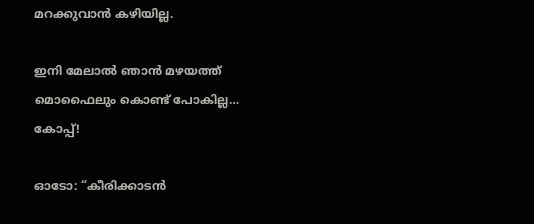മറക്കുവാന്‍ കഴിയില്ല.

ഇനി മേലാല്‍ ഞാന്‍ മഴയത്ത് മൊഫൈലും കൊണ്ട് പോകില്ല… കോപ്പ്!

ഓടോ: “കീരിക്കാടന്‍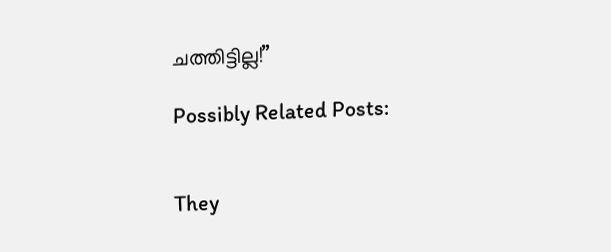ചത്തിട്ടില്ല!”

Possibly Related Posts:


They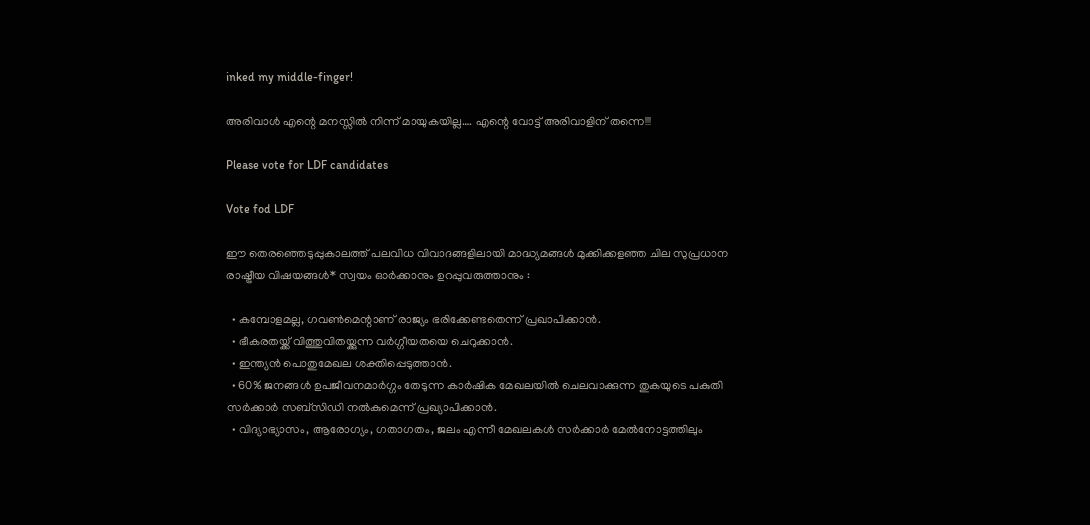inked my middle-finger!

അരിവാള്‍ എന്റെ മനസ്സില്‍ നിന്ന് മായുകയില്ല…. എന്റെ വോട്ട് അരിവാളിന് തന്നെ!!!

Please vote for LDF candidates

Vote fod LDF

ഈ തെരഞ്ഞെടുപ്പുകാലത്ത് പലവിധ വിവാദങ്ങളിലായി മാദ്ധ്യമങ്ങള്‍ മുക്കിക്കളഞ്ഞ ചില സുപ്രധാന രാഷ്ട്രീയ വിഷയങ്ങള്‍* സ്വയം ഓര്‍ക്കാനും ഉറപ്പുവരുത്താനും :

  • കമ്പോളമല്ല, ഗവണ്‍മെന്റാണ് രാജ്യം ഭരിക്കേണ്ടതെന്ന് പ്രഖാപിക്കാന്‍.
  • ഭീകരതയ്ക്ക് വിത്തുവിതയ്ക്കുന്ന വര്‍ഗ്ഗീയതയെ ചെറുക്കാന്‍.
  • ഇന്ത്യന്‍ പൊതുമേഖല ശക്തിപ്പെടുത്താന്‍.
  • 60% ജനങ്ങള്‍ ഉപജീവനമാര്‍ഗ്ഗം തേടുന്ന കാര്‍ഷിക മേഖലയില്‍ ചെലവാക്കുന്ന തുകയുടെ പകുതി സര്‍ക്കാര്‍ സബ്സിഡി നല്‍കുമെന്ന് പ്രഖ്യാപിക്കാന്‍.
  • വിദ്യാഭ്യാസം, ആരോഗ്യം, ഗതാഗതം, ജലം എന്നീ മേഖലകള്‍ സര്‍ക്കാര്‍ മേല്‍നോട്ടത്തിലും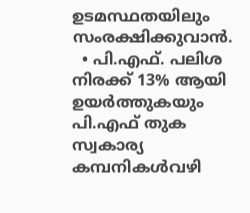ഉടമസ്ഥതയിലും സംരക്ഷിക്കുവാന്‍.
  • പി.എഫ്. പലിശ നിരക്ക് 13% ആയി ഉയര്‍ത്തുകയും പി.എഫ് തുക സ്വകാര്യ കമ്പനികള്‍വഴി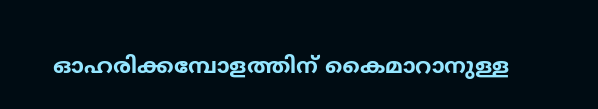ഓഹരിക്കമ്പോളത്തിന് കൈമാറാനുള്ള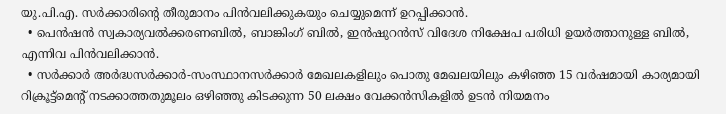യു.പി.എ. സര്‍ക്കാരിന്റെ തീരുമാനം പിന്‍വലിക്കുകയും ചെയ്യുമെന്ന് ഉറപ്പിക്കാന്‍.
  • പെന്‍ഷന്‍ സ്വകാര്യവല്‍ക്കരണബില്‍, ബാങ്കിംഗ് ബില്‍, ഇന്‍ഷുറന്‍സ് വിദേശ നിക്ഷേപ പരിധി ഉയര്‍ത്താനുള്ള ബില്‍, എന്നിവ പിന്‍വലിക്കാന്‍.
  • സര്‍ക്കാര്‍ അര്‍ദ്ധസര്‍ക്കാര്‍-സംസ്ഥാനസര്‍ക്കാര്‍ മേഖലകളിലും പൊതു മേഖലയിലും കഴിഞ്ഞ 15 വര്‍ഷമായി കാര്യമായി റിക്രൂട്ട്മെന്റ് നടക്കാത്തതുമൂലം ഒഴിഞ്ഞു കിടക്കുന്ന 50 ലക്ഷം വേക്കന്‍സികളില്‍ ഉടന്‍ നിയമനം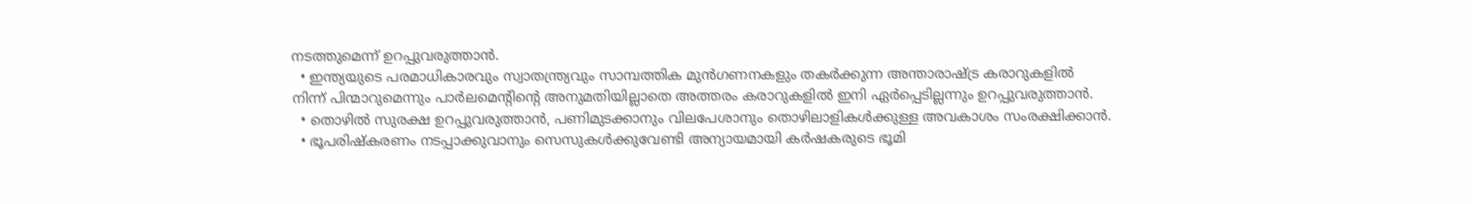നടത്തുമെന്ന് ഉറപ്പുവരുത്താന്‍.
  • ഇന്ത്യയുടെ പരമാധികാരവും സ്വാതന്ത്ര്യവും സാമ്പത്തിക മുന്‍ഗണനകളും തകര്‍ക്കുന്ന അന്താരാഷ്ട്ര കരാറുകളില്‍ നിന്ന് പിന്മാറുമെന്നും പാര്‍ലമെന്റിന്റെ അനുമതിയില്ലാതെ അത്തരം കരാറുകളില്‍ ഇനി ഏര്‍പ്പെടില്ലന്നും ഉറപ്പുവരുത്താന്‍.
  • തൊഴില്‍ സുരക്ഷ ഉറപ്പുവരുത്താന്‍, പണിമുടക്കാനും വിലപേശാനും തൊഴിലാളികള്‍ക്കുള്ള അവകാശം സംരക്ഷിക്കാന്‍.
  • ഭൂപരിഷ്കരണം നടപ്പാക്കുവാനും സെസുകള്‍ക്കുവേണ്ടി അന്യായമായി കര്‍ഷകരുടെ ഭൂമി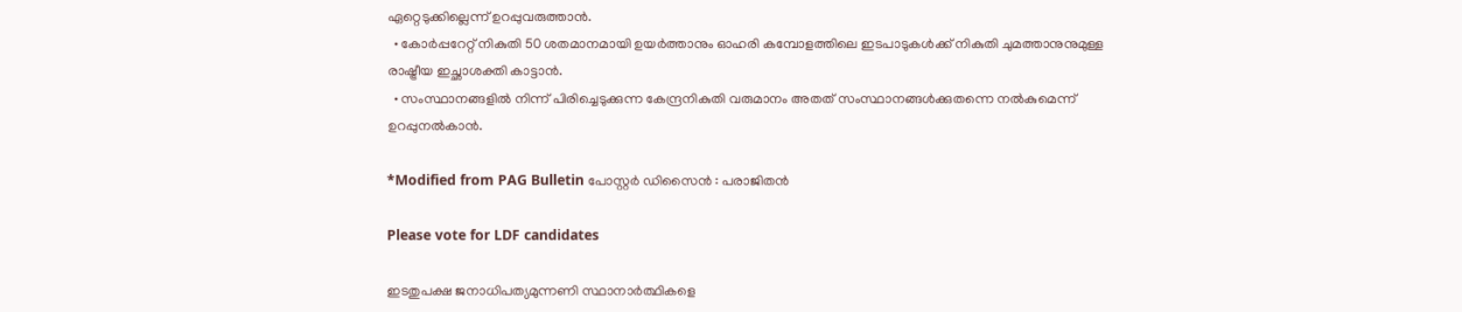ഏറ്റെടുക്കില്ലെന്ന് ഉറപ്പുവരുത്താന്‍.
  • കോര്‍പ്പറേറ്റ് നികുതി 50 ശതമാനമായി ഉയര്‍ത്താനും ഓഹരി കമ്പോളത്തിലെ ഇടപാടുകള്‍ക്ക് നികുതി ചുമത്താനുനുമുള്ള രാഷ്ട്രീയ ഇച്ഛാശക്തി കാട്ടാന്‍.
  • സംസ്ഥാനങ്ങളില്‍ നിന്ന് പിരിച്ചെടുക്കുന്ന കേന്ദ്രനികുതി വരുമാനം അതത് സംസ്ഥാനങ്ങള്‍ക്കുതന്നെ നല്‍കുമെന്ന് ഉറപ്പുനല്‍കാന്‍.

*Modified from PAG Bulletin പോസ്റ്റര്‍ ഡിസൈന്‍ : പരാജിതന്‍

Please vote for LDF candidates

ഇടതുപക്ഷ ജനാധിപത്യമുന്നണി സ്ഥാനാര്‍ത്ഥികളെ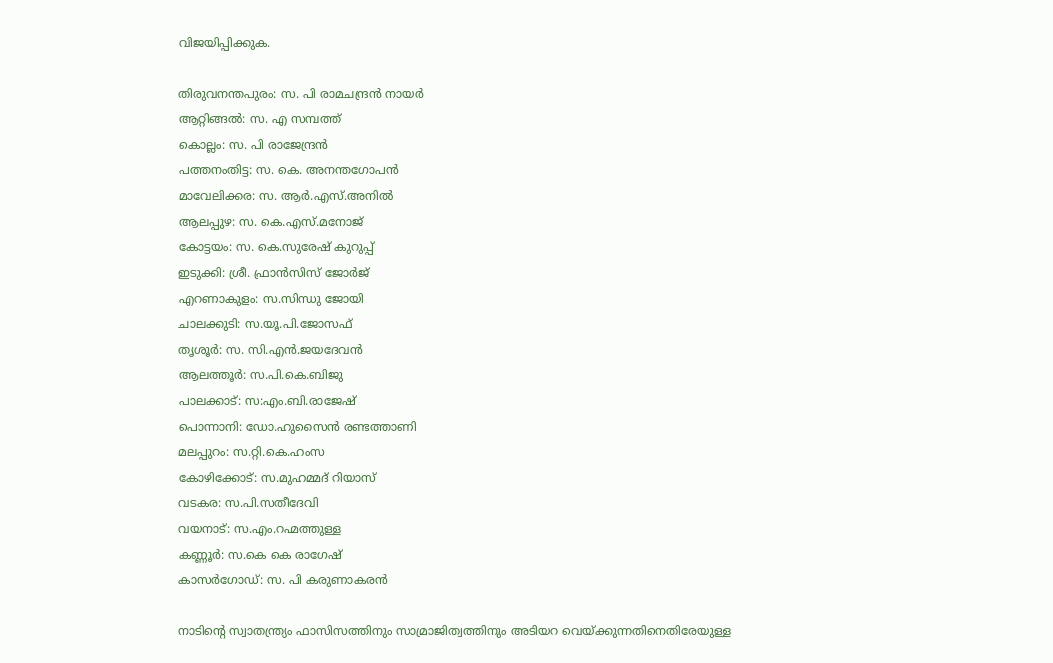വിജയിപ്പിക്കുക.

തിരുവനന്തപുരം: സ. പി രാമചന്ദ്രന്‍ നായര്‍
ആറ്റിങ്ങല്‍: സ. എ സമ്പത്ത്
കൊല്ലം: സ. പി രാജേന്ദ്രന്‍
പത്തനംതിട്ട: സ. കെ. അനന്തഗോപന്‍
മാവേലിക്കര: സ. ആര്‍.എസ്.അനില്‍
ആലപ്പുഴ: സ. കെ.എസ്.മനോജ്
കോട്ടയം: സ. കെ.സുരേഷ് കുറുപ്പ്
ഇടുക്കി: ശ്രീ. ഫ്രാന്‍സിസ് ജോര്‍ജ്
എറണാകുളം: സ.സിന്ധു ജോയി
ചാലക്കുടി: സ.യൂ.പി.ജോസഫ്
തൃശൂര്‍: സ. സി.എന്‍.ജയദേവന്‍
ആലത്തൂര്‍: സ.പി.കെ.ബിജു
പാലക്കാട്: സ:എം.ബി.രാജേഷ്
പൊന്നാനി: ഡോ.ഹുസൈന്‍ രണ്ടത്താണി
മലപ്പുറം: സ.റ്റി.കെ.ഹംസ
കോഴിക്കോട്: സ.മുഹമ്മദ് റിയാസ്
വടകര: സ.പി.സതീദേവി
വയനാട്: സ.എം.റഹ്മത്തുള്ള
കണ്ണൂര്‍: സ.കെ കെ രാഗേഷ്
കാസര്‍ഗോഡ്: സ. പി കരുണാകരന്‍

നാടിന്റെ സ്വാതന്ത്ര്യം ഫാസിസത്തിനും സാമ്രാജിത്വത്തിനും അടിയറ വെയ്ക്കുന്നതിനെതിരേയുള്ള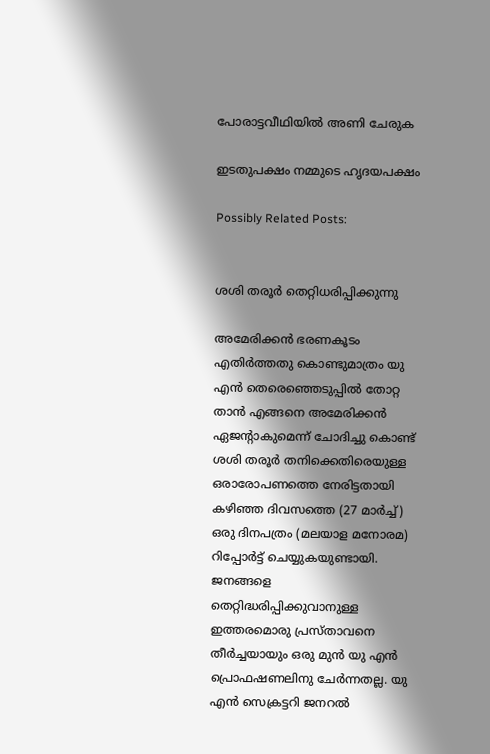പോരാട്ടവീഥിയില്‍ അണി ചേരുക

ഇടതുപക്ഷം നമ്മുടെ ഹൃദയപക്ഷം

Possibly Related Posts:


ശശി തരൂര്‍ തെറ്റിധരിപ്പിക്കുന്നു

അമേരിക്കന്‍ ഭരണകൂടം എതിര്‍ത്തതു കൊണ്ടുമാത്രം യു എന്‍ തെരെഞ്ഞെടുപ്പില്‍ തോറ്റ താന്‍ എങ്ങനെ അമേരിക്കന്‍ ഏജന്റാകുമെന്ന് ചോദിച്ചു കൊണ്ട് ശശി തരൂര്‍ തനിക്കെതിരെയുള്ള ഒരാരോപണത്തെ നേരിട്ടതായി കഴിഞ്ഞ ദിവസത്തെ (27 മാര്‍ച്ച്) ഒരു ദിനപത്രം (മലയാള മനോരമ) റിപ്പോര്‍ട്ട് ചെയ്യുകയുണ്ടായി.
ജനങ്ങളെ തെറ്റിദ്ധരിപ്പിക്കുവാനുള്ള ഇത്തരമൊരു പ്രസ്താവനെ തീര്‍ച്ചയായും ഒരു മുന്‍ യു എന്‍ പ്രൊഫഷണലിനു ചേര്‍ന്നതല്ല. യു എന്‍ സെക്രട്ടറി ജനറല്‍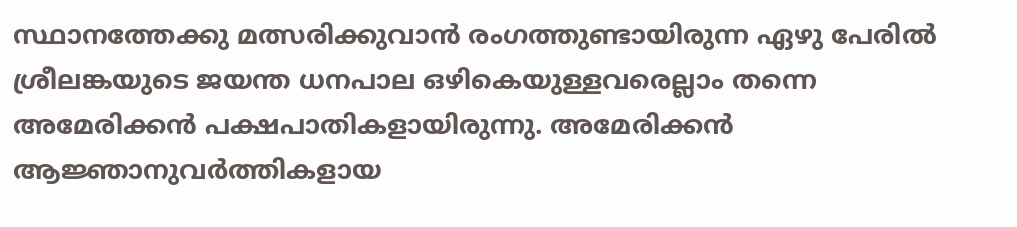സ്ഥാനത്തേക്കു മത്സരിക്കുവാന്‍ രംഗത്തുണ്ടായിരുന്ന ഏഴു പേരില്‍ ശ്രീലങ്കയുടെ ജയന്ത ധനപാല ഒഴികെയുള്ളവരെല്ലാം തന്നെ അമേരിക്കന്‍ പക്ഷപാതികളായിരുന്നു. അമേരിക്കന്‍ ആജ്ഞാനുവര്‍ത്തികളായ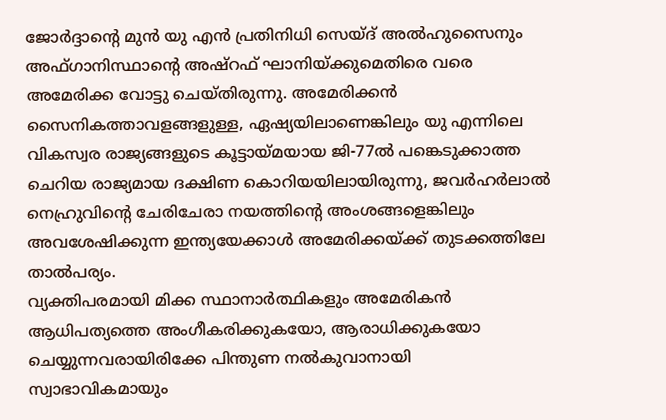ജോര്‍ദ്ദാന്റെ മുന്‍ യു എന്‍ പ്രതിനിധി സെയ്ദ് അല്‍ഹുസൈനും അഫ്ഗാനിസ്ഥാന്റെ അഷ്റഫ് ഘാനിയ്ക്കുമെതിരെ വരെ അമേരിക്ക വോട്ടു ചെയ്തിരുന്നു. അമേരിക്കന്‍ സൈനികത്താവളങ്ങളുള്ള, ഏഷ്യയിലാണെങ്കിലും യു എന്നിലെ വികസ്വര രാജ്യങ്ങളുടെ കൂട്ടായ്മയായ ജി-77ല്‍ പങ്കെടുക്കാത്ത ചെറിയ രാജ്യമായ ദക്ഷിണ കൊറിയയിലായിരുന്നു, ജവര്‍ഹര്‍ലാല്‍ നെഹ്രുവിന്റെ ചേരിചേരാ നയത്തിന്റെ അംശങ്ങളെങ്കിലും അവശേഷിക്കുന്ന ഇന്ത്യയേക്കാള്‍ അമേരിക്കയ്ക്ക് തുടക്കത്തിലേ താല്‍പര്യം.
വ്യക്തിപരമായി മിക്ക സ്ഥാനാര്‍ത്ഥികളും അമേരികന്‍ ആധിപത്യത്തെ അംഗീകരിക്കുകയോ, ആരാധിക്കുകയോ ചെയ്യുന്നവരായിരിക്കേ പിന്തുണ നല്‍കുവാനായി സ്വാഭാവികമായും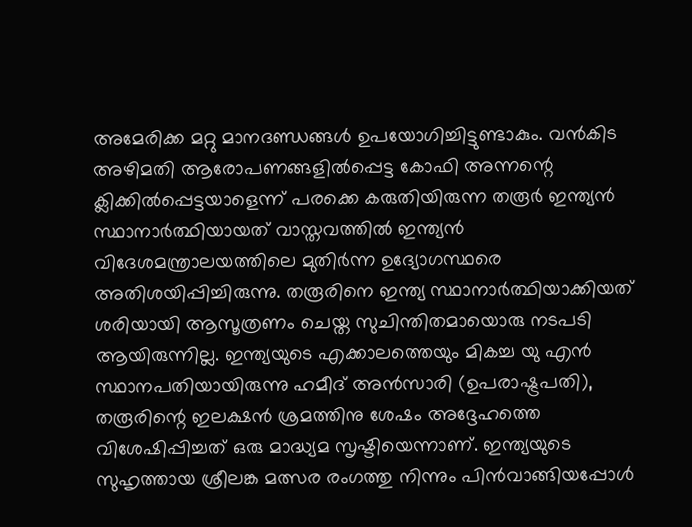അമേരിക്ക മറ്റു മാനദണ്ഡങ്ങള്‍ ഉപയോഗിച്ചിട്ടുണ്ടാകും. വന്‍കിട അഴിമതി ആരോപണങ്ങളില്‍പ്പെട്ട കോഫി അന്നന്റെ ക്ലിക്കില്‍പ്പെട്ടയാളെന്ന് പരക്കെ കരുതിയിരുന്ന തരൂര്‍ ഇന്ത്യന്‍ സ്ഥാനാര്‍ത്ഥിയായത് വാസ്തവത്തില്‍ ഇന്ത്യന്‍ വിദേശമന്ത്രാലയത്തിലെ മുതിര്‍ന്ന ഉദ്യോഗസ്ഥരെ അതിശയിപ്പിച്ചിരുന്നു. തരൂരിനെ ഇന്ത്യ സ്ഥാനാര്‍ത്ഥിയാക്കിയത് ശരിയായി ആസൂത്രണം ചെയ്ത സുചിന്തിതമായൊരു നടപടി ആയിരുന്നില്ല. ഇന്ത്യയുടെ എക്കാലത്തെയും മികച്ച യു എന്‍ സ്ഥാനപതിയായിരുന്നു ഹമീദ് അന്‍സാരി (ഉപരാഷ്ട്രപതി), തരൂരിന്റെ ഇലക്ഷന്‍ ശ്രമത്തിനു ശേഷം അദ്ദേഹത്തെ വിശേഷിപ്പിച്ചത് ഒരു മാദ്ധ്യമ സൃഷ്ടിയെന്നാണ്. ഇന്ത്യയുടെ സുഹൃത്തായ ശ്രീലങ്ക മത്സര രംഗത്തു നിന്നും പിന്‍വാങ്ങിയപ്പോള്‍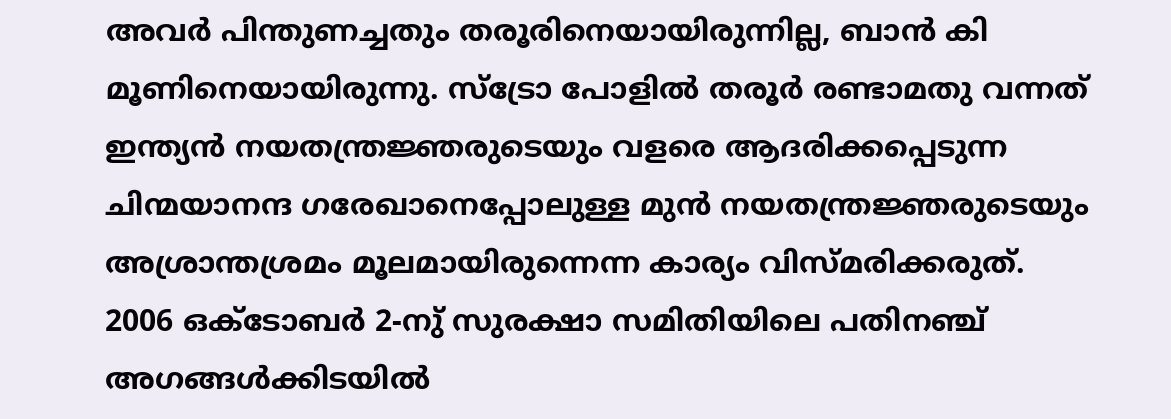അവര്‍ പിന്തുണച്ചതും തരൂരിനെയായിരുന്നില്ല, ബാന്‍ കി മൂണിനെയായിരുന്നു. സ്ട്രോ പോളില്‍ തരൂര്‍ രണ്ടാമതു വന്നത് ഇന്ത്യന്‍ നയതന്ത്രജ്ഞരുടെയും വളരെ ആദരിക്കപ്പെടുന്ന ചിന്മയാനന്ദ ഗരേഖാനെപ്പോലുള്ള മുന്‍ നയതന്ത്രജ്ഞരുടെയും അശ്രാന്തശ്രമം മൂലമായിരുന്നെന്ന കാര്യം വിസ്മരിക്കരുത്.
2006 ഒക്ടോബര്‍ 2-നു് സുരക്ഷാ സമിതിയിലെ പതിനഞ്ച് അഗങ്ങള്‍ക്കിടയില്‍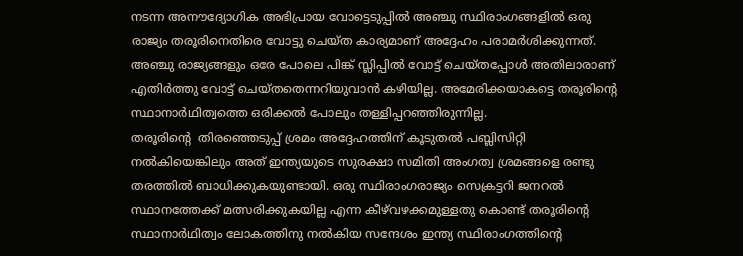നടന്ന അനൗദ്യോഗിക അഭിപ്രായ വോട്ടെടുപ്പില്‍ അഞ്ചു സ്ഥിരാംഗങ്ങളില്‍ ഒരു രാജ്യം തരൂരിനെതിരെ വോട്ടു ചെയ്ത കാര്യമാണ് അദ്ദേഹം പരാമര്‍ശിക്കുന്നത്. അഞ്ചു രാജ്യങ്ങളും ഒരേ പോലെ പിങ്ക് സ്ലിപ്പില്‍ വോട്ട് ചെയ്തപ്പോള്‍ അതിലാരാണ് എതിര്‍ത്തു വോട്ട് ചെയ്തതെന്നറിയുവാന്‍ കഴിയില്ല. അമേരിക്കയാകട്ടെ തരൂരിന്റെ സ്ഥാനാര്‍ഥിത്വത്തെ ഒരിക്കല്‍ പോലും തള്ളിപ്പറഞ്ഞിരുന്നില്ല.
തരൂരിന്റെ  തിരഞ്ഞെടുപ്പ് ശ്രമം അദ്ദേഹത്തിന് കൂടുതല്‍ പബ്ലിസിറ്റി നല്‍കിയെങ്കിലും അത് ഇന്ത്യയുടെ സുരക്ഷാ സമിതി അംഗത്വ ശ്രമങ്ങളെ രണ്ടു തരത്തില്‍ ബാധിക്കുകയുണ്ടായി. ഒരു സ്ഥിരാംഗരാജ്യം സെക്രട്ടറി ജനറല്‍ സ്ഥാനത്തേക്ക് മത്സരിക്കുകയില്ല എന്ന കീഴ്‌വഴക്കമുള്ളതു കൊണ്ട് തരൂരിന്റെ സ്ഥാനാര്‍ഥിത്വം ലോകത്തിനു നല്‍കിയ സന്ദേശം ഇന്ത്യ സ്ഥിരാംഗത്തിന്റെ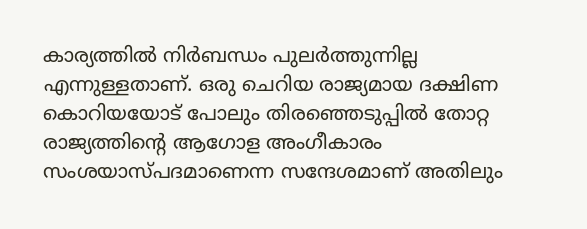കാര്യത്തില്‍ നിര്‍ബന്ധം പുലര്‍ത്തുന്നില്ല എന്നുള്ളതാണ്. ഒരു ചെറിയ രാജ്യമായ ദക്ഷിണ കൊറിയയോട് പോലും തിരഞ്ഞെടുപ്പില്‍ തോറ്റ രാജ്യത്തിന്റെ ആഗോള അംഗീകാരം സംശയാസ്പദമാണെന്ന സന്ദേശമാണ് അതിലും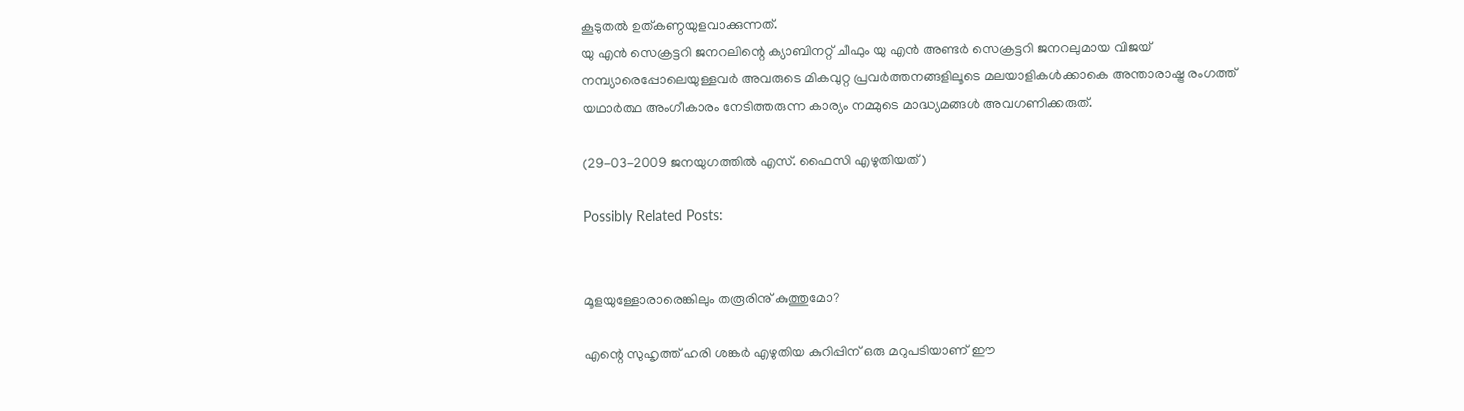കൂടുതല്‍ ഉത്കണ്ഠയുളവാക്കുന്നത്.
യു എന്‍ സെക്രട്ടറി ജനറലിന്റെ ക്യാബിനറ്റ് ചീഫും യു എന്‍ അണ്ടര്‍ സെക്രട്ടറി ജനറലുമായ വിജയ് നമ്പ്യാരെപ്പോലെയുള്ളവര്‍ അവരുടെ മികവുറ്റ പ്രവര്‍ത്തനങ്ങളിലൂടെ മലയാളികള്‍ക്കാകെ അന്താരാഷ്ട്ര രംഗത്ത് യഥാര്‍ത്ഥ അംഗീകാരം നേടിത്തരുന്ന കാര്യം നമ്മുടെ മാദ്ധ്യമങ്ങള്‍ അവഗണിക്കരുത്.

(29-03-2009 ജനയുഗത്തില്‍ എസ്. ഫൈസി എഴുതിയത്)

Possibly Related Posts:


മൂളയുള്ളോരാരെങ്കിലും തരൂരിനു് കുത്തുമോ?

എന്റെ സുഹൃത്ത് ഹരി ശങ്കര്‍ എഴുതിയ കുറിപ്പിന് ഒരു മറുപടിയാണ് ഈ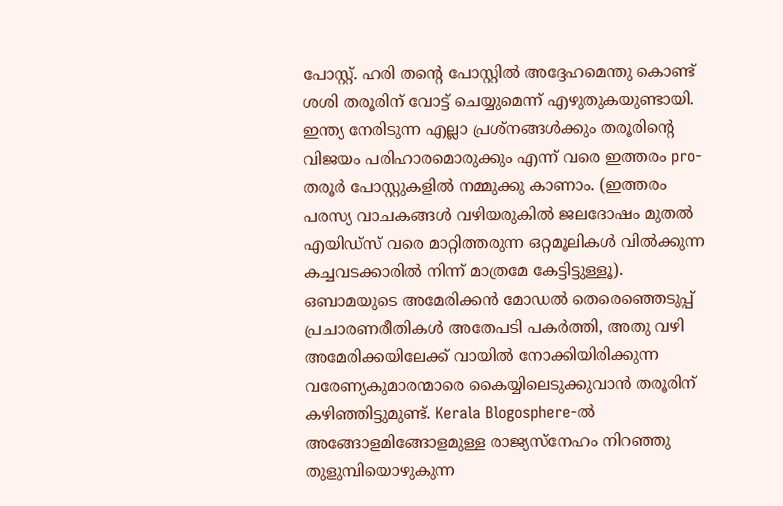പോസ്റ്റ്. ഹരി തന്റെ പോസ്റ്റില്‍ അദ്ദേഹമെന്തു കൊണ്ട് ശശി തരൂരിന് വോട്ട് ചെയ്യുമെന്ന് എഴുതുകയുണ്ടായി. ഇന്ത്യ നേരിടുന്ന എല്ലാ പ്രശ്നങ്ങള്‍ക്കും തരൂരിന്റെ വിജയം പരിഹാരമൊരുക്കും എന്ന് വരെ ഇത്തരം pro-തരൂര്‍ പോസ്റ്റുകളില്‍ നമ്മുക്കു കാണാം. (ഇത്തരം പരസ്യ വാചകങ്ങള്‍ വഴിയരുകില്‍ ജലദോഷം മുതല്‍ എയിഡ്സ് വരെ മാറ്റിത്തരുന്ന ഒറ്റമൂലികള്‍ വില്‍ക്കുന്ന കച്ചവടക്കാരില്‍ നിന്ന് മാത്രമേ കേട്ടിട്ടുള്ളൂ). ഒബാമയുടെ അമേരിക്കന്‍ മോഡല്‍ തെരെഞ്ഞെടുപ്പ് പ്രചാരണരീതികള്‍ അതേപടി പകര്‍ത്തി, അതു വഴി അമേരിക്കയിലേക്ക് വായില്‍ നോക്കിയിരിക്കുന്ന വരേണ്യകുമാരന്മാരെ കൈയ്യിലെടുക്കുവാന്‍ തരൂരിന് കഴിഞ്ഞിട്ടുമുണ്ട്. Kerala Blogosphere-ല്‍ അങ്ങോളമിങ്ങോളമുള്ള രാജ്യസ്നേഹം നിറഞ്ഞു തുളുമ്പിയൊഴുകുന്ന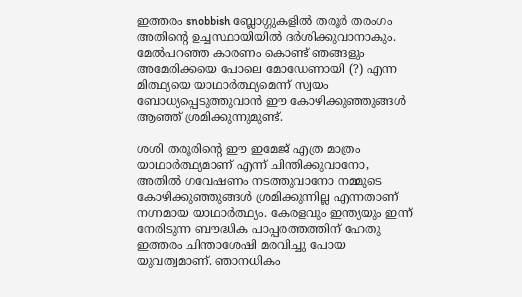ഇത്തരം snobbish ബ്ലോഗ്ഗുകളില്‍ തരൂര്‍ തരംഗം അതിന്റെ ഉച്ചസ്ഥായിയില്‍ ദര്‍ശിക്കുവാനാകും. മേല്‍പറഞ്ഞ കാരണം കൊണ്ട് ഞങ്ങളും അമേരിക്കയെ പോലെ മോഡേണായി (?) എന്ന മിത്ഥ്യയെ യാഥാര്‍ത്ഥ്യമെന്ന് സ്വയം ബോധ്യപ്പെടുത്തുവാന്‍ ഈ കോഴിക്കുഞ്ഞുങ്ങള്‍ ആഞ്ഞ് ശ്രമിക്കുന്നുമുണ്ട്.

ശശി തരൂരിന്റെ ഈ ഇമേജ് എത്ര മാത്രം യാഥാര്‍ത്ഥ്യമാണ് എന്ന് ചിന്തിക്കുവാനോ, അതില്‍ ഗവേഷണം നടത്തുവാനോ നമ്മുടെ കോഴിക്കുഞ്ഞുങ്ങള്‍ ശ്രമിക്കുന്നില്ല എന്നതാണ് നഗ്നമായ യാഥാര്‍ത്ഥ്യം. കേരളവും ഇന്ത്യയും ഇന്ന് നേരിടുന്ന ബൗദ്ധിക പാപ്പരത്തത്തിന് ഹേതു ഇത്തരം ചിന്താശേഷി മരവിച്ചു പോയ യുവത്വമാണ്. ഞാനധികം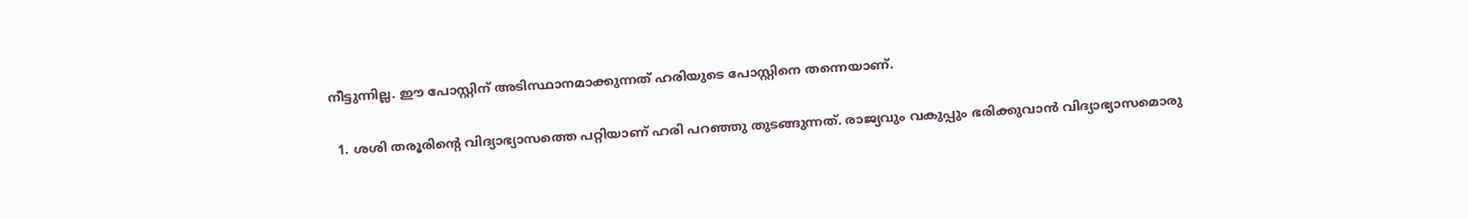നീട്ടുന്നില്ല. ഈ പോസ്റ്റിന് അടിസ്ഥാനമാക്കുന്നത് ഹരിയുടെ പോസ്റ്റിനെ തന്നെയാണ്.

  1. ശശി തരൂരിന്റെ വിദ്യാഭ്യാസത്തെ പറ്റിയാണ് ഹരി പറഞ്ഞു തുടങ്ങുന്നത്. രാജ്യവും വകുപ്പും ഭരിക്കുവാന്‍ വിദ്യാഭ്യാസമൊരു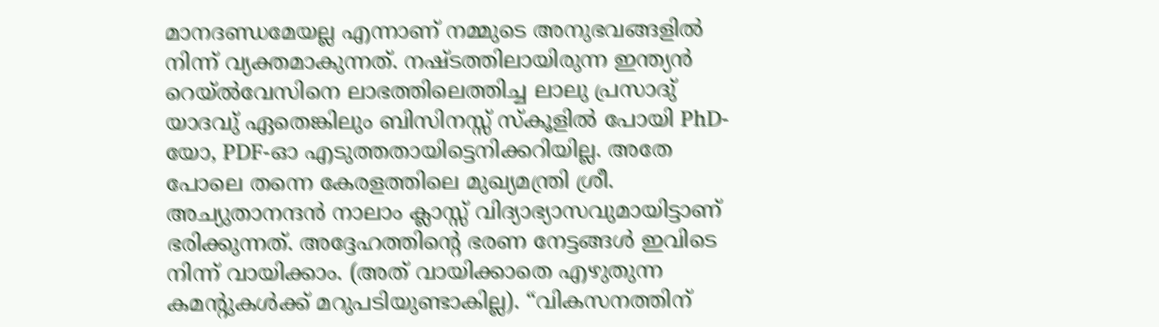മാനദണ്ഡമേയല്ല എന്നാണ് നമ്മുടെ അനുഭവങ്ങളില്‍ നിന്ന് വ്യക്തമാകുന്നത്. നഷ്ടത്തിലായിരുന്ന ഇന്ത്യന്‍ റെയ്‌ല്‍വേസിനെ ലാഭത്തിലെത്തിച്ച ലാലു പ്രസാദു് യാദവു് ഏതെങ്കിലും ബിസിനസ്സ് സ്കൂളില്‍ പോയി PhD-യോ, PDF-ഓ എടുത്തതായിട്ടെനിക്കറിയില്ല. അതേ പോലെ തന്നെ കേരളത്തിലെ മുഖ്യമന്ത്രി ശ്രീ. അച്യുതാനന്ദന്‍ നാലാം ക്ലാസ്സ് വിദ്യാഭ്യാസവുമായിട്ടാണ് ഭരിക്കുന്നത്. അദ്ദേഹത്തിന്റെ ഭരണ നേട്ടങ്ങള്‍ ഇവിടെ നിന്ന് വായിക്കാം. (അത് വായിക്കാതെ എഴുതുന്ന കമന്റുകള്‍ക്ക് മറുപടിയുണ്ടാകില്ല). “വികസനത്തിന്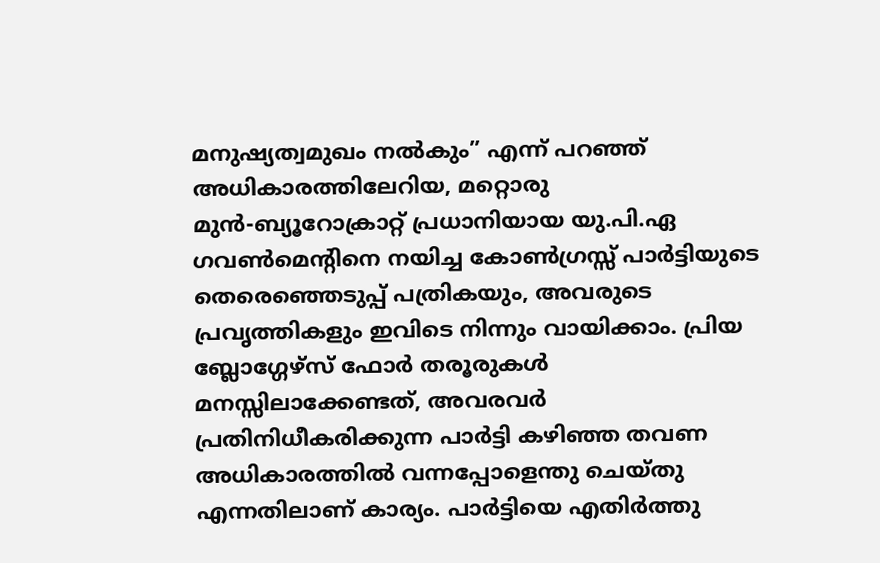മനുഷ്യത്വമുഖം നല്‍കും” എന്ന് പറഞ്ഞ് അധികാരത്തിലേറിയ, മറ്റൊരു മുന്‍-ബ്യൂറോക്രാറ്റ് പ്രധാനിയായ യു.പി.ഏ ഗവണ്‍മെന്റിനെ നയിച്ച കോണ്‍ഗ്രസ്സ് പാര്‍ട്ടിയുടെ തെരെഞ്ഞെടുപ്പ് പത്രികയും, അവരുടെ പ്രവൃത്തികളും ഇവിടെ നിന്നും വായിക്കാം. പ്രിയ ബ്ലോഗ്ഗേഴ്സ് ഫോര്‍ തരൂരുകള്‍ മനസ്സിലാക്കേണ്ടത്, അവരവര്‍ പ്രതിനിധീകരിക്കുന്ന പാര്‍ട്ടി കഴിഞ്ഞ തവണ അധികാരത്തില്‍ വന്നപ്പോളെന്തു ചെയ്തു എന്നതിലാണ് കാര്യം. പാര്‍ട്ടിയെ എതിര്‍ത്തു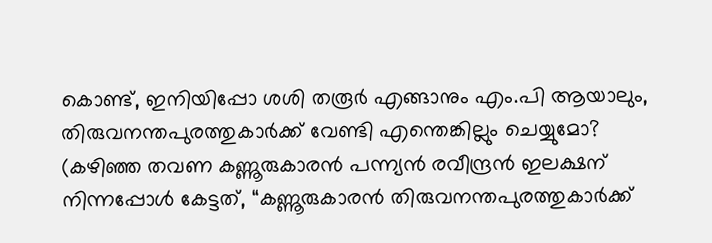കൊണ്ട്, ഇനിയിപ്പോ ശശി തരൂര്‍ എങ്ങാനും എം.പി ആയാലും, തിരുവനന്തപുരത്തുകാര്‍ക്ക് വേണ്ടി എന്തെങ്കില്ലും ചെയ്യുമോ? (കഴിഞ്ഞ തവണ കണ്ണൂരുകാരന്‍ പന്ന്യന്‍ രവീന്ദ്രന്‍ ഇലക്ഷന് നിന്നപ്പോള്‍ കേട്ടത്, “കണ്ണൂരുകാരന്‍ തിരുവനന്തപുരത്തുകാര്‍ക്ക്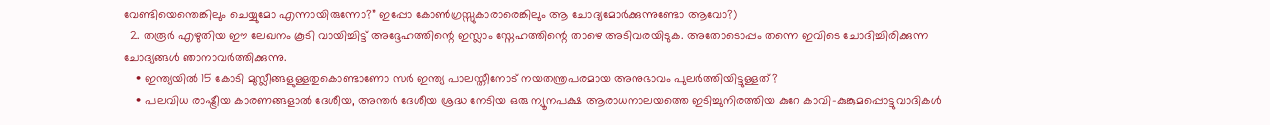വേണ്ടിയെന്തെങ്കിലും ചെയ്യുമോ എന്നായിരുന്നോ?” ഇപ്പോ കോണ്‍ഗ്രസ്സുകാരാരെങ്കിലും ആ ചോദ്യമോര്‍ക്കുന്നുണ്ടോ ആവോ?)
  2. തരൂര്‍ എഴുതിയ ഈ ലേഖനം കൂടി വായിച്ചിട്ട് അദ്ദേഹത്തിന്റെ ഇസ്ലാം സ്നേഹത്തിന്റെ താഴെ അടിവരയിടുക. അതോടൊപ്പം തന്നെ ഇവിടെ ചോദിച്ചിരിക്കുന്ന ചോദ്യങ്ങള്‍ ഞാനാവര്‍ത്തിക്കുന്നു.
    • ഇന്ത്യയില്‍ 15 കോടി മുസ്ലീങ്ങളുള്ളതുകൊണ്ടാണോ സര്‍ ഇന്ത്യ പാലസ്തീനോട് നയതന്ത്രപരമായ അനുഭാവം പുലര്‍ത്തിയിട്ടുള്ളത്?
    • പലവിധ രാഷ്ട്രീയ കാരണങ്ങളാല്‍ ദേശീയ, അന്തര്‍ ദേശീയ ശ്രദ്ധ നേടിയ ഒരു ന്യൂനപക്ഷ ആരാധനാലയത്തെ ഇടിച്ചുനിരത്തിയ കുറേ കാവി-കുങ്കുമപ്പൊട്ടുവാദികള്‍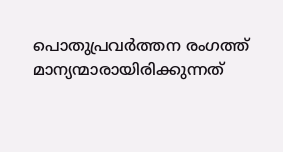പൊതുപ്രവര്‍ത്തന രംഗത്ത് മാന്യന്മാരായിരിക്കുന്നത്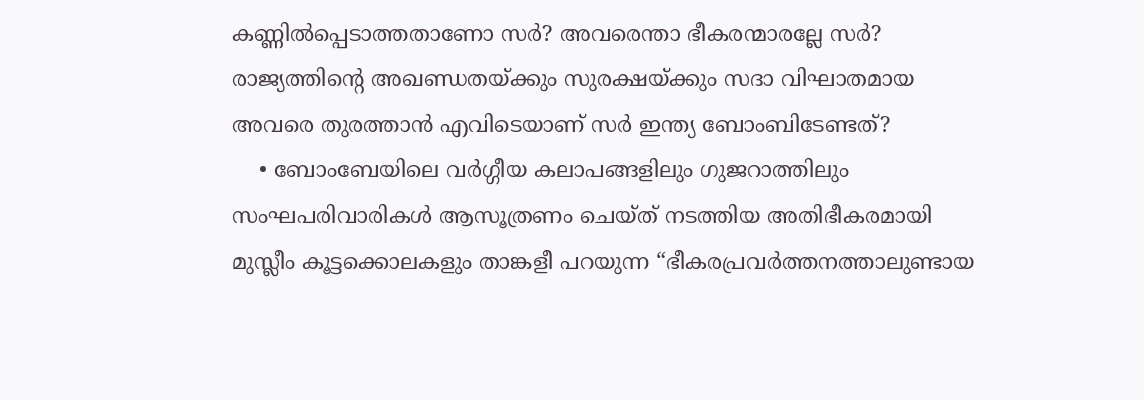കണ്ണില്‍പ്പെടാത്തതാണോ സര്‍? അവരെന്താ ഭീകരന്മാരല്ലേ സര്‍? രാജ്യത്തിന്റെ അഖണ്ഡതയ്ക്കും സുരക്ഷയ്ക്കും സദാ വിഘാതമായ അവരെ തുരത്താന്‍ എവിടെയാണ് സര്‍ ഇന്ത്യ ബോംബിടേണ്ടത്?
    • ബോംബേയിലെ വര്‍ഗ്ഗീയ കലാപങ്ങളിലും ഗുജറാത്തിലും സംഘപരിവാരികള്‍ ആസൂത്രണം ചെയ്ത് നടത്തിയ അതിഭീകരമായി മുസ്ലീം കൂട്ടക്കൊലകളും താങ്കളീ പറയുന്ന “ഭീകരപ്രവര്‍ത്തനത്താലുണ്ടായ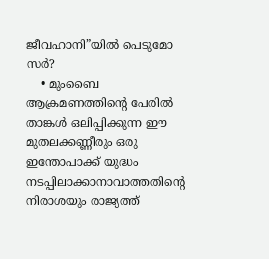ജീവഹാനി”യില്‍ പെടുമോ സര്‍?
    • മുംബൈ ആക്രമണത്തിന്റെ പേരില്‍ താങ്കള്‍ ഒലിപ്പിക്കുന്ന ഈ മുതലക്കണ്ണീരും ഒരു ഇന്തോപാക്ക് യുദ്ധം നടപ്പിലാക്കാനാവാത്തതിന്റെ നിരാശയും രാജ്യത്ത്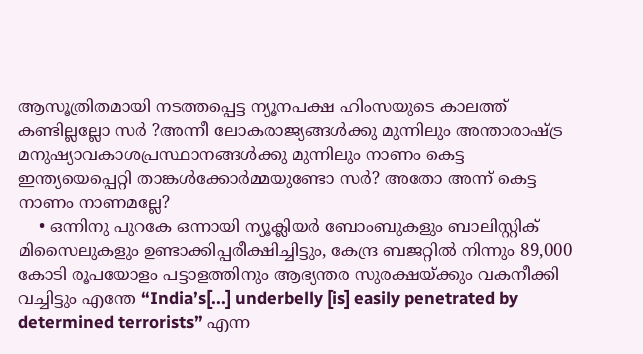ആസൂത്രിതമായി നടത്തപ്പെട്ട ന്യൂനപക്ഷ ഹിംസയുടെ കാലത്ത് കണ്ടില്ലല്ലോ സര്‍ ?അന്നീ ലോകരാജ്യങ്ങള്‍ക്കു മുന്നിലും അന്താരാഷ്ട്ര മനുഷ്യാവകാശപ്രസ്ഥാനങ്ങള്‍ക്കു മുന്നിലും നാണം കെട്ട ഇന്ത്യയെപ്പെറ്റി താങ്കള്‍ക്കോര്‍മ്മയുണ്ടോ സര്‍? അതോ അന്ന് കെട്ട നാണം നാണമല്ലേ?
    • ഒന്നിനു പുറകേ ഒന്നായി ന്യൂക്ലിയര്‍ ബോംബുകളും ബാലിസ്റ്റിക് മിസൈലുകളും ഉണ്ടാക്കിപ്പരീക്ഷിച്ചിട്ടും, കേന്ദ്ര ബജറ്റില്‍ നിന്നും 89,000 കോടി രൂപയോളം പട്ടാളത്തിനും ആഭ്യന്തര സുരക്ഷയ്ക്കും വകനീക്കി വച്ചിട്ടും എന്തേ “India’s[...] underbelly [is] easily penetrated by determined terrorists” എന്ന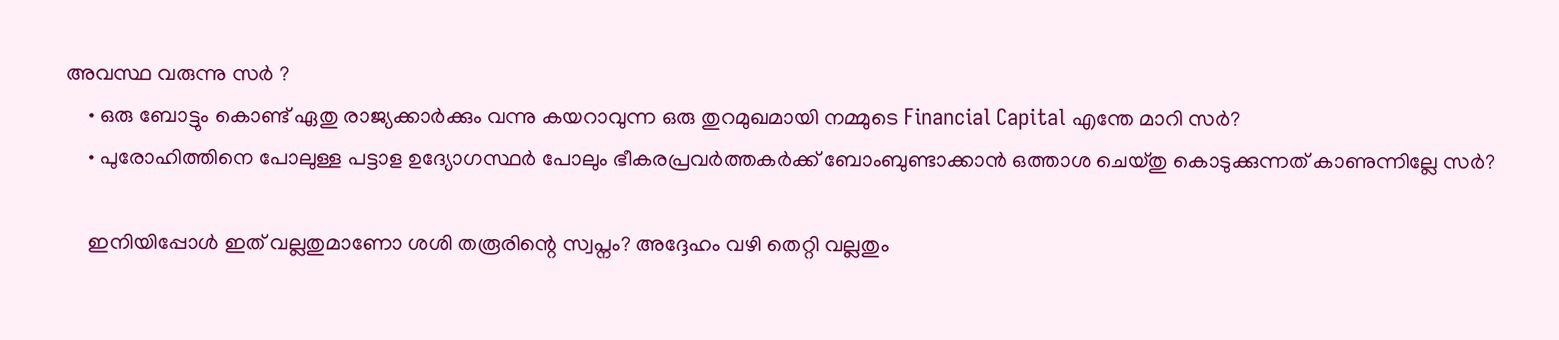അവസ്ഥ വരുന്നു സര്‍ ?
    • ഒരു ബോട്ടും കൊണ്ട് ഏതു രാജ്യക്കാര്‍ക്കും വന്നു കയറാവുന്ന ഒരു തുറമുഖമായി നമ്മുടെ Financial Capital എന്തേ മാറി സര്‍?
    • പുരോഹിത്തിനെ പോലുള്ള പട്ടാള ഉദ്യോഗസ്ഥര്‍ പോലും ഭീകരപ്രവര്‍ത്തകര്‍ക്ക് ബോംബുണ്ടാക്കാന്‍ ഒത്താശ ചെയ്തു കൊടുക്കുന്നത് കാണുന്നില്ലേ സര്‍?

    ഇനിയിപ്പോള്‍ ഇത് വല്ലതുമാണോ ശശി തരൂരിന്റെ സ്വപ്നം? അദ്ദേഹം വഴി തെറ്റി വല്ലതും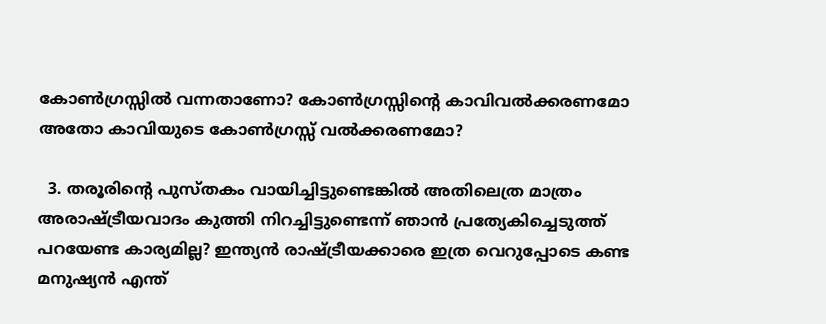കോണ്‍ഗ്രസ്സില്‍ വന്നതാണോ? കോണ്‍ഗ്രസ്സിന്റെ കാവിവല്‍ക്കരണമോ അതോ കാവിയുടെ കോണ്‍ഗ്രസ്സ് വല്‍ക്കരണമോ?

  3. തരൂരിന്റെ പുസ്തകം വായിച്ചിട്ടുണ്ടെങ്കില്‍ അതിലെത്ര മാത്രം അരാഷ്ട്രീയവാദം കുത്തി നിറച്ചിട്ടുണ്ടെന്ന് ഞാന്‍ പ്രത്യേകിച്ചെടുത്ത് പറയേണ്ട കാര്യമില്ല? ഇന്ത്യന്‍ രാഷ്ട്രീയക്കാരെ ഇത്ര വെറുപ്പോടെ കണ്ട മനുഷ്യന്‍ എന്ത്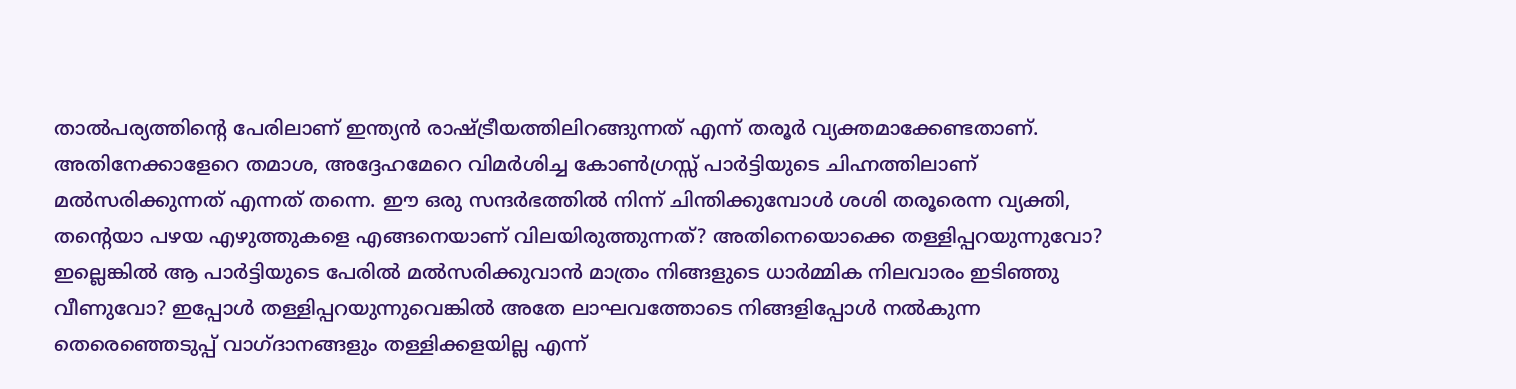താല്‍പര്യത്തിന്റെ പേരിലാണ് ഇന്ത്യന്‍ രാഷ്ട്രീയത്തിലിറങ്ങുന്നത് എന്ന് തരൂര്‍ വ്യക്തമാക്കേണ്ടതാണ്. അതിനേക്കാളേറെ തമാശ, അദ്ദേഹമേറെ വിമര്‍ശിച്ച കോണ്‍ഗ്രസ്സ് പാര്‍ട്ടിയുടെ ചിഹ്നത്തിലാണ് മല്‍സരിക്കുന്നത് എന്നത് തന്നെ. ഈ ഒരു സന്ദര്‍ഭത്തില്‍ നിന്ന് ചിന്തിക്കുമ്പോള്‍ ശശി തരൂരെന്ന വ്യക്തി, തന്റെയാ പഴയ എഴുത്തുകളെ എങ്ങനെയാണ് വിലയിരുത്തുന്നത്? അതിനെയൊക്കെ തള്ളിപ്പറയുന്നുവോ? ഇല്ലെങ്കില്‍ ആ പാര്‍ട്ടിയുടെ പേരില്‍ മല്‍സരിക്കുവാന്‍ മാത്രം നിങ്ങളുടെ ധാര്‍മ്മിക നിലവാരം ഇടിഞ്ഞു വീണുവോ? ഇപ്പോള്‍ തള്ളിപ്പറയുന്നുവെങ്കില്‍ അതേ ലാഘവത്തോടെ നിങ്ങളിപ്പോള്‍ നല്‍കുന്ന തെരെഞ്ഞെടുപ്പ് വാഗ്ദാനങ്ങളും തള്ളിക്കളയില്ല എന്ന്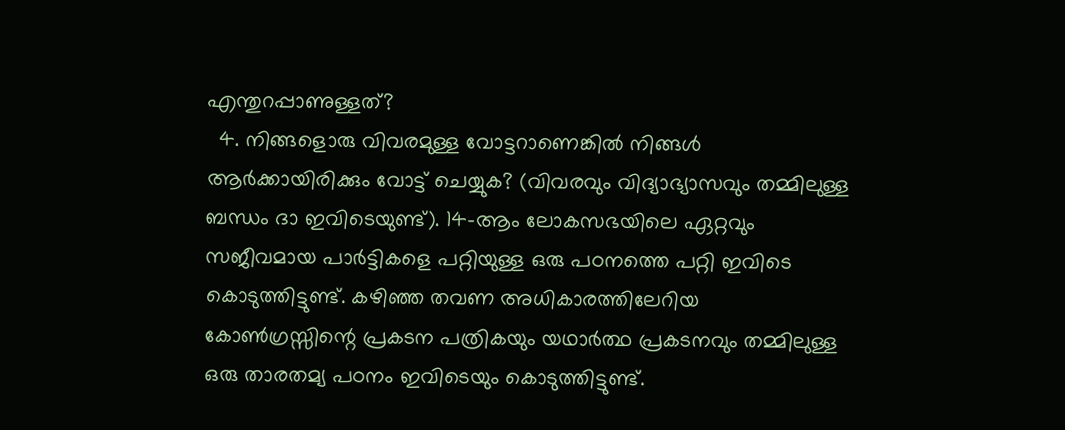എന്തുറപ്പാണുള്ളത്?
  4. നിങ്ങളൊരു വിവരമുള്ള വോട്ടറാണെങ്കില്‍ നിങ്ങള്‍ ആര്‍ക്കായിരിക്കും വോട്ട് ചെയ്യുക? (വിവരവും വിദ്യാഭ്യാസവും തമ്മിലുള്ള ബന്ധം ദാ ഇവിടെയുണ്ട്). 14-ആം ലോകസഭയിലെ ഏറ്റവും സജീവമായ പാര്‍ട്ടികളെ പറ്റിയുള്ള ഒരു പഠനത്തെ പറ്റി ഇവിടെ കൊടുത്തിട്ടുണ്ട്. കഴിഞ്ഞ തവണ അധികാരത്തിലേറിയ കോണ്‍ഗ്രസ്സിന്റെ പ്രകടന പത്രികയും യഥാര്‍ത്ഥ പ്രകടനവും തമ്മിലുള്ള ഒരു താരതമ്യ പഠനം ഇവിടെയും കൊടുത്തിട്ടുണ്ട്.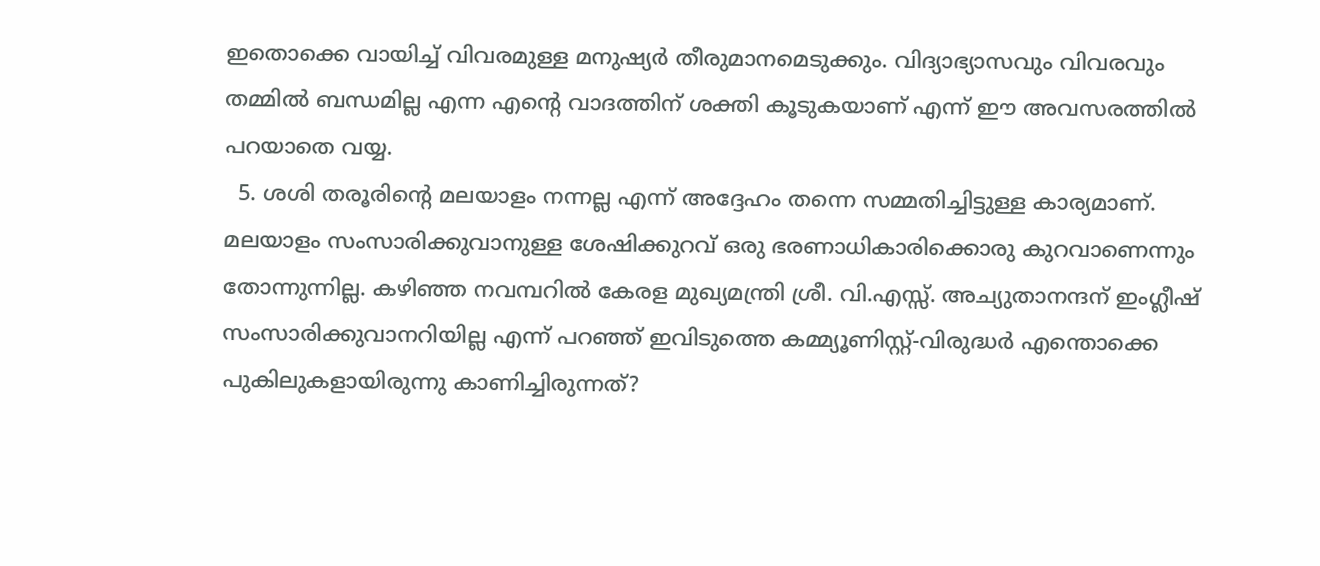ഇതൊക്കെ വായിച്ച് വിവരമുള്ള മനുഷ്യര്‍ തീരുമാനമെടുക്കും. വിദ്യാഭ്യാസവും വിവരവും തമ്മില്‍ ബന്ധമില്ല എന്ന എന്റെ വാദത്തിന് ശക്തി കൂടുകയാണ് എന്ന് ഈ അവസരത്തില്‍ പറയാതെ വയ്യ.
  5. ശശി തരൂരിന്റെ മലയാളം നന്നല്ല എന്ന് അദ്ദേഹം തന്നെ സമ്മതിച്ചിട്ടുള്ള കാര്യമാണ്. മലയാളം സംസാരിക്കുവാനുള്ള ശേഷിക്കുറവ് ഒരു ഭരണാധികാരിക്കൊരു കുറവാണെന്നും തോന്നുന്നില്ല. കഴിഞ്ഞ നവമ്പറില്‍ കേരള മുഖ്യമന്ത്രി ശ്രീ. വി.എസ്സ്. അച്യുതാനന്ദന് ഇംഗ്ലീഷ് സംസാരിക്കുവാനറിയില്ല എന്ന് പറഞ്ഞ് ഇവിടുത്തെ കമ്മ്യൂണിസ്റ്റ്-വിരുദ്ധര്‍ എന്തൊക്കെ പുകിലുകളായിരുന്നു കാണിച്ചിരുന്നത്?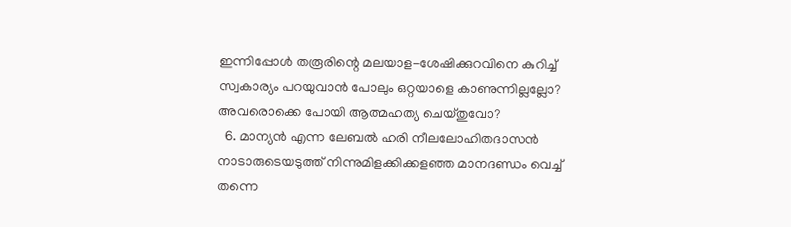ഇന്നിപ്പോള്‍ തരൂരിന്റെ മലയാള-ശേഷിക്കുറവിനെ കുറിച്ച് സ്വകാര്യം പറയുവാന്‍ പോലും ഒറ്റയാളെ കാണുന്നില്ലല്ലോ? അവരൊക്കെ പോയി ആത്മഹത്യ ചെയ്തുവോ?
  6. മാന്യന്‍ എന്ന ലേബല്‍ ഹരി നീലലോഹിതദാസന്‍ നാടാരുടെയടുത്ത് നിന്നുമിളക്കിക്കളഞ്ഞ മാനദണ്ഡം വെച്ച് തന്നെ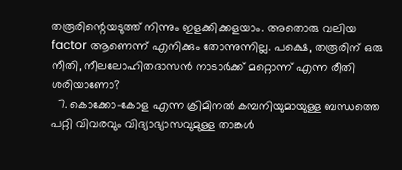തരൂരിന്റെയടുത്ത് നിന്നും ഇളക്കിക്കളയാം. അതൊരു വലിയ factor ആണെന്ന് എനിക്കും തോന്നുന്നില്ല. പക്ഷെ, തരൂരിന് ഒരു നീതി, നീലലോഹിതദാസന്‍ നാടാര്‍ക്ക് മറ്റൊന്ന് എന്ന രീതി ശരിയാണോ?
  7. കൊക്കോ-കോള എന്ന ക്രിമിനല്‍ കമ്പനിയുമായുള്ള ബന്ധത്തെ പറ്റി വിവരവും വിദ്യാഭ്യാസവുമുള്ള താങ്കള്‍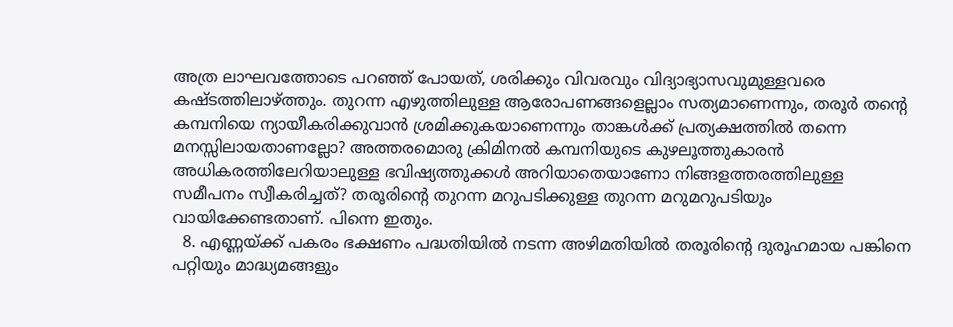അത്ര ലാഘവത്തോടെ പറഞ്ഞ് പോയത്, ശരിക്കും വിവരവും വിദ്യാഭ്യാസവുമുള്ളവരെ കഷ്ടത്തിലാഴ്ത്തും. തുറന്ന എഴുത്തിലുള്ള ആരോപണങ്ങളെല്ലാം സത്യമാണെന്നും, തരൂര്‍ തന്റെ കമ്പനിയെ ന്യായീകരിക്കുവാന്‍ ശ്രമിക്കുകയാണെന്നും താങ്കള്‍ക്ക് പ്രത്യക്ഷത്തില്‍ തന്നെ മനസ്സിലായതാണല്ലോ? അത്തരമൊരു ക്രിമിനല്‍ കമ്പനിയുടെ കുഴലൂത്തുകാരന്‍ അധികരത്തിലേറിയാലുള്ള ഭവിഷ്യത്തുക്കള്‍ അറിയാതെയാണോ നിങ്ങളത്തരത്തിലുള്ള സമീപനം സ്വീകരിച്ചത്? തരൂരിന്റെ തുറന്ന മറുപടിക്കുള്ള തുറന്ന മറുമറുപടിയും വായിക്കേണ്ടതാണ്. പിന്നെ ഇതും.
  8. എണ്ണയ്ക്ക് പകരം ഭക്ഷണം പദ്ധതിയില്‍ നടന്ന അഴിമതിയില്‍ തരൂരിന്റെ ദുരൂഹമായ പങ്കിനെ പറ്റിയും മാദ്ധ്യമങ്ങളും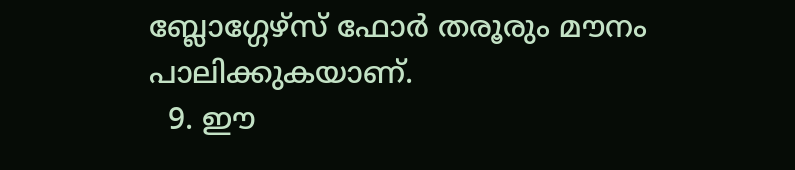ബ്ലോഗ്ഗേഴ്സ് ഫോര്‍ തരൂരും മൗനം പാലിക്കുകയാണ്.
  9. ഈ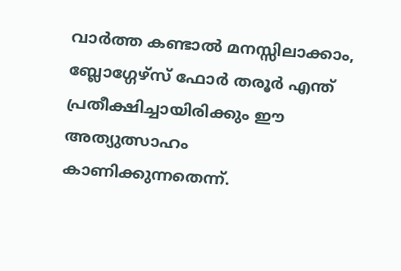വാര്‍ത്ത കണ്ടാല്‍ മനസ്സിലാക്കാം, ബ്ലോഗ്ഗേഴ്സ് ഫോര്‍ തരൂര്‍ എന്ത് പ്രതീക്ഷിച്ചായിരിക്കും ഈ അത്യുത്സാഹം കാണിക്കുന്നതെന്ന്.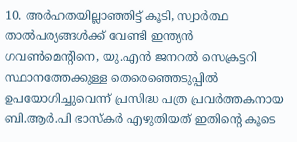10. അര്‍ഹതയില്ലാഞ്ഞിട്ട് കൂടി, സ്വാര്‍ത്ഥ താല്‍പര്യങ്ങള്‍ക്ക് വേണ്ടി ഇന്ത്യന്‍ ഗവണ്‍മെന്റിനെ, യു.എന്‍ ജനറല്‍ സെക്രട്ടറി സ്ഥാനത്തേക്കുള്ള തെരെഞ്ഞെടുപ്പില്‍ ഉപയോഗിച്ചുവെന്ന് പ്രസിദ്ധ പത്ര പ്രവര്‍ത്തകനായ ബി.ആര്‍.പി ഭാസ്കര്‍ എഴുതിയത് ഇതിന്റെ കൂടെ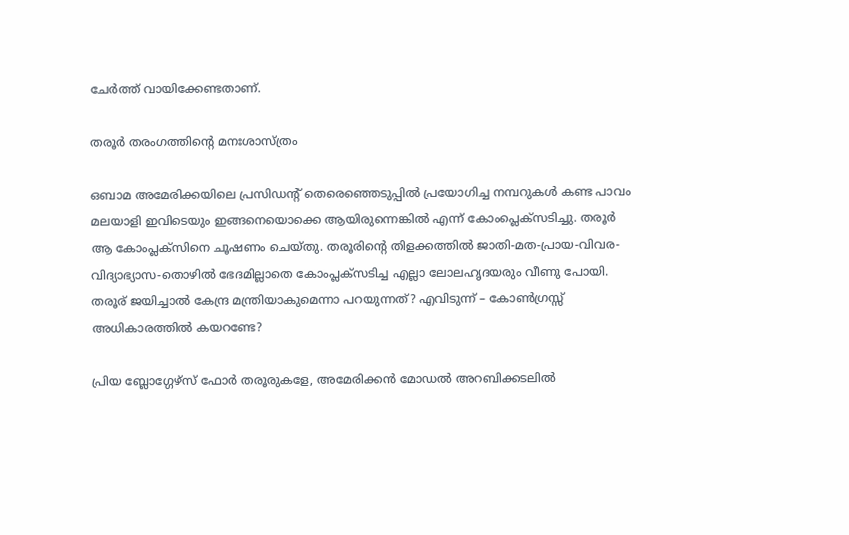ചേര്‍ത്ത് വായിക്കേണ്ടതാണ്.

തരൂര്‍ തരംഗത്തിന്റെ മനഃശാസ്ത്രം

ഒബാമ അമേരിക്കയിലെ പ്രസിഡന്റ് തെരെഞ്ഞെടുപ്പില്‍ പ്രയോഗിച്ച നമ്പറുകള്‍ കണ്ട പാവം മലയാളി ഇവിടെയും ഇങ്ങനെയൊക്കെ ആയിരുന്നെങ്കില്‍ എന്ന് കോംപ്ലെക്സടിച്ചു. തരൂര്‍ ആ കോംപ്ലക്സിനെ ചൂഷണം ചെയ്തു. തരൂരിന്റെ തിളക്കത്തില്‍ ജാതി-മത-പ്രായ-വിവര-വിദ്യാഭ്യാസ-തൊഴില്‍ ഭേദമില്ലാതെ കോംപ്ലക്സടിച്ച എല്ലാ ലോലഹൃദയരും വീണു പോയി. തരൂര് ജയിച്ചാല്‍ കേന്ദ്ര മന്ത്രിയാകുമെന്നാ പറയുന്നത്? എവിടുന്ന് – കോണ്‍ഗ്രസ്സ് അധികാരത്തില്‍ കയറണ്ടേ?

പ്രിയ ബ്ലോഗ്ഗേഴ്സ് ഫോര്‍ തരൂരുകളേ, അമേരിക്കന്‍ മോഡല്‍ അറബിക്കടലില്‍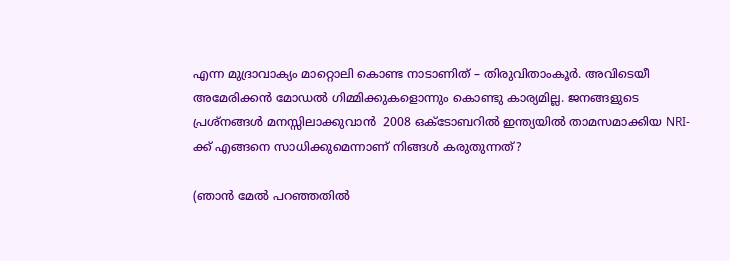എന്ന മുദ്രാവാക്യം മാറ്റൊലി കൊണ്ട നാടാണിത് – തിരുവിതാംകൂര്‍. അവിടെയീ അമേരിക്കന്‍ മോഡല്‍ ഗിമ്മിക്കുകളൊന്നും കൊണ്ടു കാര്യമില്ല. ജനങ്ങളുടെ പ്രശ്നങ്ങള്‍ മനസ്സിലാക്കുവാന്‍  2008 ഒക്ടോബറില്‍ ഇന്ത്യയില്‍ താമസമാക്കിയ NRI-ക്ക് എങ്ങനെ സാധിക്കുമെന്നാണ് നിങ്ങള്‍ കരുതുന്നത്?

(ഞാന്‍ മേല്‍ പറഞ്ഞതില്‍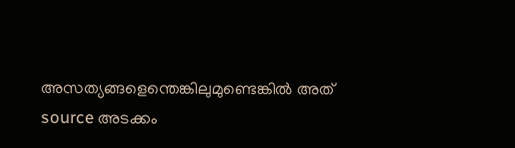അസത്യങ്ങളെന്തെങ്കിലുമുണ്ടെങ്കില്‍ അത് source അടക്കം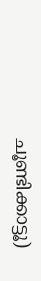ചൂണ്ടിക്കാട്ടൂ)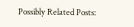Possibly Related Posts: